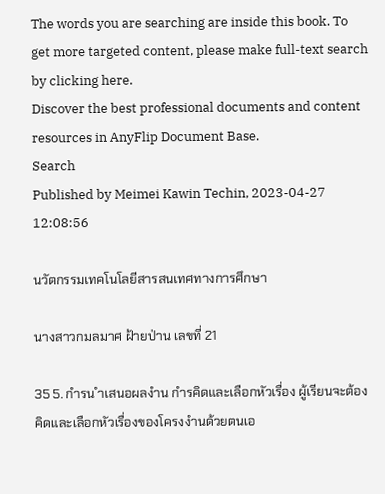The words you are searching are inside this book. To get more targeted content, please make full-text search by clicking here.
Discover the best professional documents and content resources in AnyFlip Document Base.
Search
Published by Meimei Kawin Techin, 2023-04-27 12:08:56

นวัตกรรมเทคโนโลยีสารสนเทศทางการศึกษา

นางสาวกมลมาศ ฝ้ายป่าน เลขที่ 21

35 5. กำรน ำเสนอผลงำน กำรคิดและเลือกหัวเรื่อง ผู้เรียนจะต้องคิดและเลือกหัวเรื่องของโครงงำนด้วยตนเอ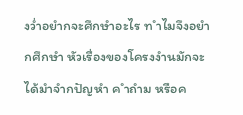งว่ำอยำกจะศึกษำอะไร ท ำไมจึงอยำกศึกษำ หัวเรื่องของโครงงำนมักจะได้มำจำกปัญหำ ค ำถำม หรือค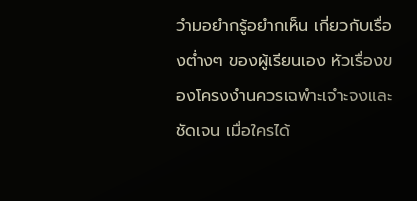วำมอยำกรู้อยำกเห็น เกี่ยวกับเรื่องต่ำงๆ ของผู้เรียนเอง หัวเรื่องของโครงงำนควรเฉพำะเจำะจงและชัดเจน เมื่อใครได้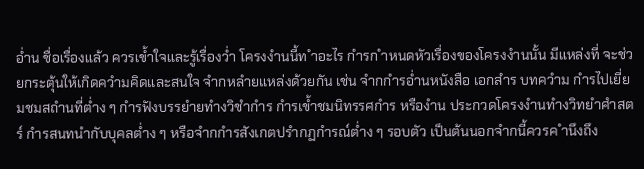อ่ำน ชื่อเรื่องแล้ว ควรเข้ำใจและรู้เรื่องว่ำ โครงงำนนี้ท ำอะไร กำรก ำหนดหัวเรื่องของโครงงำนนั้น มีแหล่งที่ จะช่วยกระตุ้นให้เกิดควำมคิดและสนใจ จำกหลำยแหล่งด้วยกัน เช่น จำกกำรอ่ำนหนังสือ เอกสำร บทควำม กำรไปเยี่ยมชมสถำนที่ต่ำง ๆ กำรฟังบรรยำยทำงวิชำกำร กำรเข้ำชมนิทรรศกำร หรืองำน ประกวดโครงงำนทำงวิทยำศำสตร์ กำรสนทนำกับบุคลต่ำง ๆ หรือจำกกำรสังเกตปรำกฏกำรณ์ต่ำง ๆ รอบตัว เป็นต้นนอกจำกนี้ควรค ำนึงถึง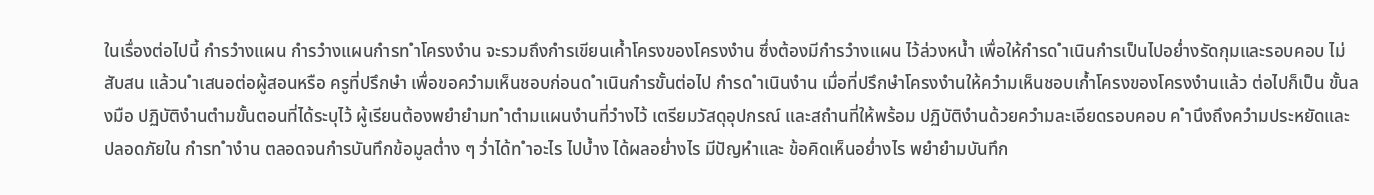ในเรื่องต่อไปนี้ กำรวำงแผน กำรวำงแผนกำรท ำโครงงำน จะรวมถึงกำรเขียนเค้ำโครงของโครงงำน ซึ่งต้องมีกำรวำงแผน ไว้ล่วงหน้ำ เพื่อให้กำรด ำเนินกำรเป็นไปอย่ำงรัดกุมและรอบคอบ ไม่สับสน แล้วน ำเสนอต่อผู้สอนหรือ ครูที่ปรึกษำ เพื่อขอควำมเห็นชอบก่อนด ำเนินกำรขั้นต่อไป กำรด ำเนินงำน เมื่อที่ปรึกษำโครงงำนให้ควำมเห็นชอบเก้ำโครงของโครงงำนแล้ว ต่อไปก็เป็น ขั้นลงมือ ปฏิบัติงำนตำมขั้นตอนที่ได้ระบุไว้ ผู้เรียนต้องพยำยำมท ำตำมแผนงำนที่วำงไว้ เตรียมวัสดุอุปกรณ์ และสถำนที่ให้พร้อม ปฏิบัติงำนด้วยควำมละเอียดรอบคอบ ค ำนึงถึงควำมประหยัดและปลอดภัยใน กำรท ำงำน ตลอดจนกำรบันทึกข้อมูลต่ำง ๆ ว่ำได้ท ำอะไร ไปบ้ำง ได้ผลอย่ำงไร มีปัญหำและ ข้อคิดเห็นอย่ำงไร พยำยำมบันทึก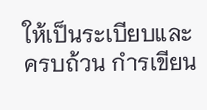ให้เป็นระเบียบและครบถ้วน กำรเขียน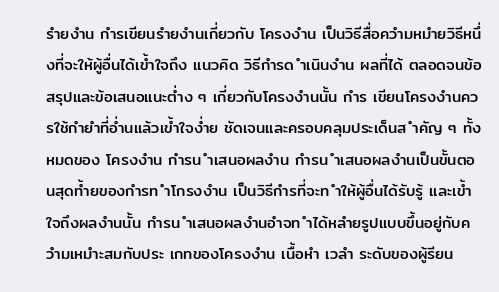รำยงำน กำรเขียนรำยงำนเกี่ยวกับ โครงงำน เป็นวิธีสื่อควำมหมำยวิธีหนึ่งที่จะให้ผู้อื่นได้เข้ำใจถึง แนวคิด วิธีกำรด ำเนินงำน ผลที่ได้ ตลอดจนข้อสรุปและข้อเสนอแนะต่ำง ๆ เกี่ยวกับโครงงำนนั้น กำร เขียนโครงงำนควรใช้กำยำที่อ่ำนแล้วเข้ำใจง่ำย ชัดเจนและครอบคลุมประเด็นส ำคัญ ๆ ทั้งหมดของ โครงงำน กำรน ำเสนอผลงำน กำรน ำเสนอผลงำนเป็นขั้นตอนสุดท้ำยของกำรท ำโกรงงำน เป็นวิธีกำรที่จะท ำให้ผู้อื่นได้รับรู้ และเข้ำใจถึงผลงำนนั้น กำรน ำเสนอผลงำนอำจท ำได้หลำยรูปแบบขึ้นอยู่กับควำมเหมำะสมกับประ เกทของโครงงำน เนื้อหำ เวลำ ระดับของผู้รียน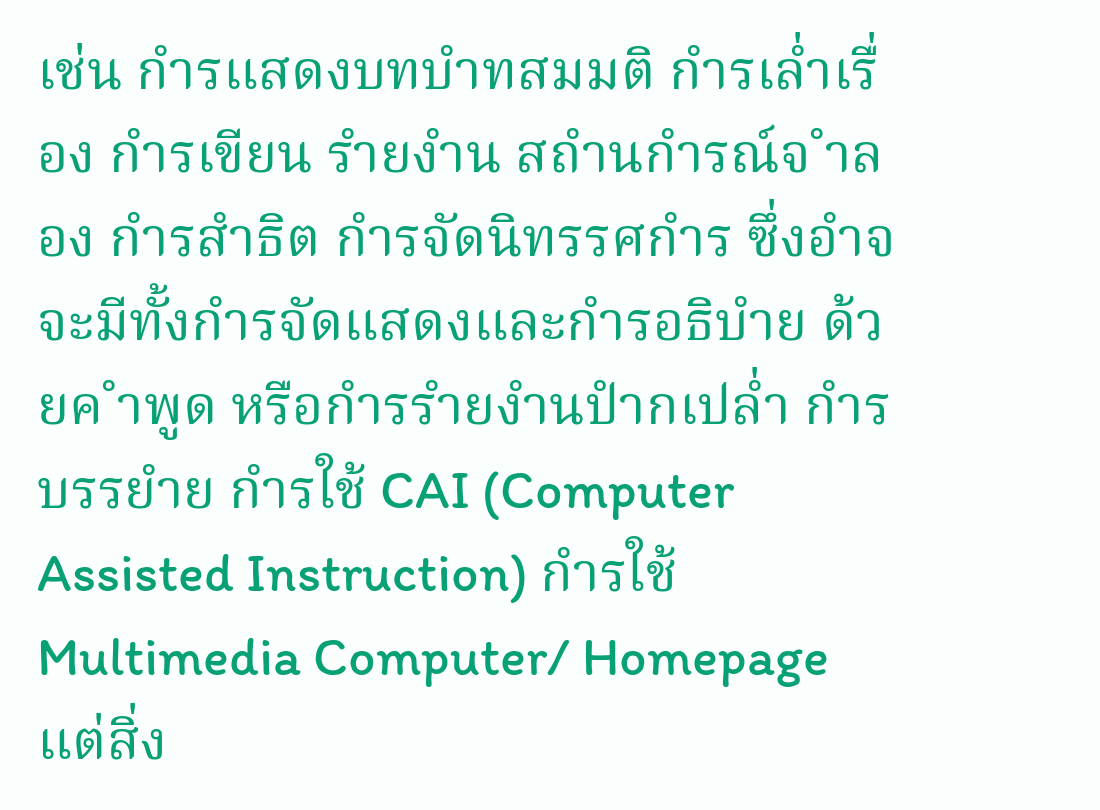เช่น กำรแสดงบทบำทสมมติ กำรเล่ำเรื่อง กำรเขียน รำยงำน สถำนกำรณ์จ ำลอง กำรสำธิต กำรจัดนิทรรศกำร ซึ่งอำจจะมีทั้งกำรจัดแสดงและกำรอธิบำย ด้วยค ำพูด หรือกำรรำยงำนปำกเปล่ำ กำรบรรยำย กำรใช้ CAI (Computer Assisted Instruction) กำรใช้Multimedia Computer/ Homepage แต่สิ่ง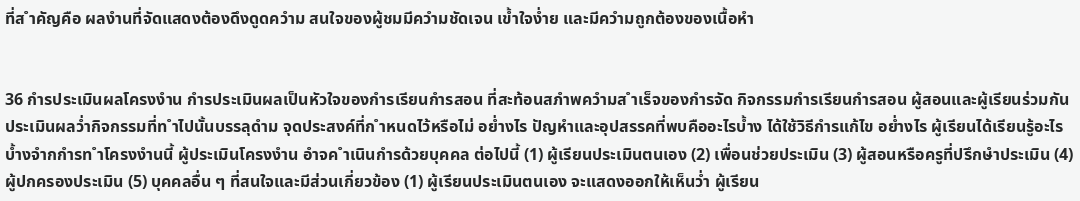ที่ส ำคัญคือ ผลงำนที่จัดแสดงต้องดึงดูดควำม สนใจของผู้ชมมีควำมชัดเจน เข้ำใจง่ำย และมีควำมถูกต้องของเนื้อหำ


36 กำรประเมินผลโครงงำน กำรประเมินผลเป็นหัวใจของกำรเรียนกำรสอน ที่สะท้อนสภำพควำมส ำเร็จของกำรจัด กิจกรรมกำรเรียนกำรสอน ผู้สอนและผู้เรียนร่วมกันประเมินผลว่ำกิจกรรมที่ท ำไปนั้นบรรลุดำม จุดประสงค์ที่ก ำหนดไว้หรือไม่ อย่ำงไร ปัญหำและอุปสรรคที่พบคืออะไรบ้ำง ได้ใช้วิธีกำรแก้ไข อย่ำงไร ผู้เรียนได้เรียนรู้อะไรบ้ำงจำกกำรท ำโครงงำนนี้ ผู้ประเมินโครงงำน อำจค ำเนินกำรด้วยบุคคล ต่อไปนี้ (1) ผู้เรียนประเมินตนเอง (2) เพื่อนช่วยประเมิน (3) ผู้สอนหรือครูที่ปรึกษำประเมิน (4) ผู้ปกครองประเมิน (5) บุคคลอื่น ๆ ที่สนใจและมีส่วนเกี่ยวข้อง (1) ผู้เรียนประเมินตนเอง จะแสดงออกให้เห็นว่ำ ผู้เรียน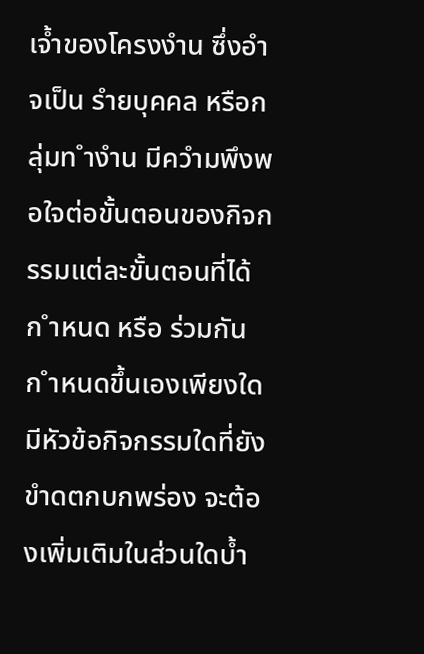เจ้ำของโครงงำน ซึ่งอำจเป็น รำยบุคคล หรือกลุ่มท ำงำน มีควำมพึงพอใจต่อขั้นตอนของกิจกรรมแต่ละขั้นตอนที่ได้ก ำหนด หรือ ร่วมกันก ำหนดขึ้นเองเพียงใดมีหัวข้อกิจกรรมใดที่ยังขำดตกบกพร่อง จะต้องเพิ่มเติมในส่วนใดบ้ำ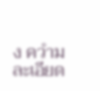ง ควำมละเอียด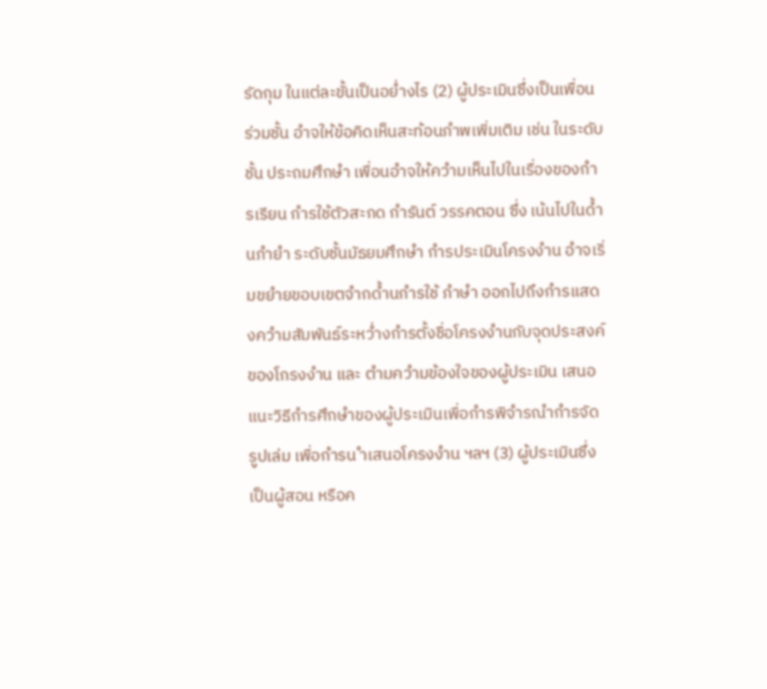รัดกุม ในแต่ละขั้นเป็นอย่ำงไร (2) ผู้ประเมินซึ่งเป็นเพื่อนร่วมชั้น อำจให้ข้อคิดเห็นสะท้อนภำพเพิ่มเติม เช่น ในระดับชั้น ประถมศึกษำ เพื่อนอำจให้ควำมเห็นไปในเรื่องของกำรเรียน กำรใช้ตัวสะกด กำรันต์ วรรคตอน ซึ่ง เน้นไปในด้ำนภำยำ ระดับชั้นมัธยมศึกษำ กำรประเมินโครงงำน อำจเริ่มขยำยขอบเขตจำกด้ำนกำรใช้ ภำษำ ออกไปถึงกำรแสดงควำมสัมพันธ์ระหว่ำงกำรตั้งชื่อโครงงำนกับจุดประสงค์ของโกรงงำน และ ตำมควำมข้องใจของผู้ประเมิน เสนอแนะวิธีกำรศึกษำของผู้ประเมินเพื่อกำรพิจำรณำกำรจัดรูปเล่ม เพื่อกำรน ำเสนอโครงงำน ฯลฯ (3) ผู้ประเมินซึ่งเป็นผู้สอน หรือค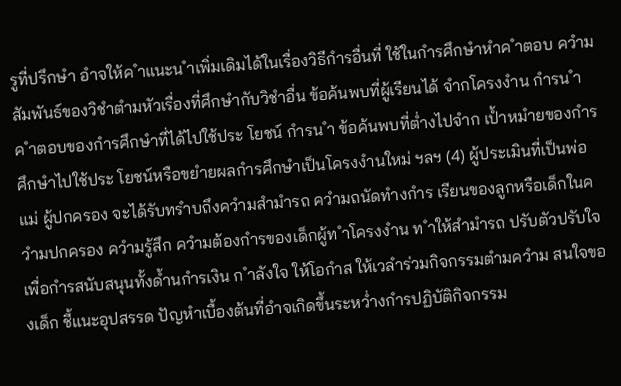รูที่ปรึกษำ อำจให้ค ำแนะน ำเพิ่มเดิมได้ในเรื่องวิธีกำรอื่นที่ ใช้ในกำรศึกษำหำค ำตอบ ควำมสัมพันธ์ของวิชำตำมหัวเรื่องที่ศึกษำกับวิชำอื่น ข้อค้นพบที่ผู้เรียนได้ จำกโครงงำน กำรน ำค ำตอบของกำรศึกษำที่ได้ไปใช้ประ โยชน์ กำรน ำ ข้อค้นพบที่ต่ำงไปจำก เป้ำหมำยของกำรศึกษำไปใช้ประ โยชน์หรือขยำยผลกำรศึกษำเป็นโครงงำนใหม่ ฯลฯ (4) ผู้ประเมินที่เป็นพ่อ แม่ ผู้ปกครอง จะได้รับทรำบถึงควำมสำมำรถ ควำมถนัดทำงกำร เรียนของลูกหรือเด็กในควำมปกครอง ควำมรู้สึก ควำมต้องกำรของเด็กผู้ท ำโครงงำน ท ำให้สำมำรถ ปรับตัวปรับใจเพื่อกำรสนับสนุนทั้งด้ำนกำรเงิน ก ำลังใจ ให้โอกำส ให้เวลำร่วมกิจกรรมตำมควำม สนใจของเด็ก ชี้แนะอุปสรรด ปัญหำเบื้องต้นที่อำจเกิดขึ้นระหว่ำงกำรปฏิบัติกิจกรรม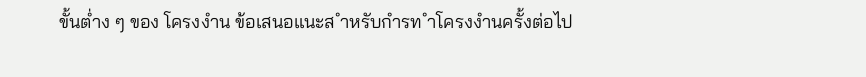ขั้นต่ำง ๆ ของ โครงงำน ข้อเสนอแนะส ำหรับกำรท ำโครงงำนครั้งต่อไป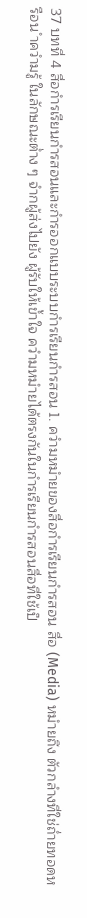37 บทที่ 4 สื่อกำรเรียนกำรสอนและกำรออกแบบระบบกำรเรียนกำรสอน 1. ควำมหมำยของสื่อกำรเรียนกำรสอน สื่อ (Media) หมำยถึง ตัวกลำงที่ใช่ถ่ำยทอดหรือน ำควำมรู้ ในลักษณะต่ำง ๆ จำกผู้ส่งไปยัง ผู้รับให้เข้ำใจ ควำมหมำยได้ตรงกันในกำรเรียนกำรสอนสื่อที่ใช้เป็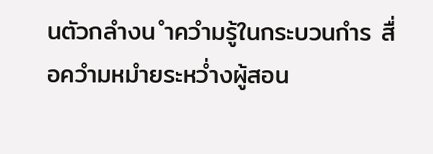นตัวกลำงน ำควำมรู้ในกระบวนกำร สื่อควำมหมำยระหว่ำงผู้สอน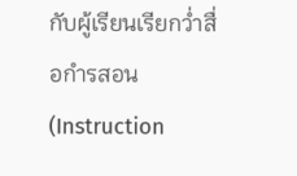กับผู้เรียนเรียกว่ำสื่อกำรสอน (Instruction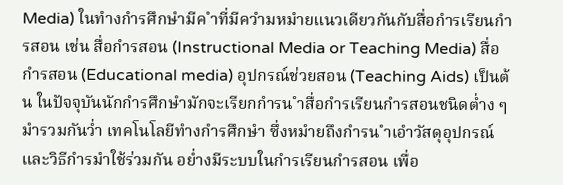Media) ในทำงกำรศึกษำมีค ำที่มีควำมหมำยแนวเดียวกันกับสื่อกำรเรียนกำรสอน เช่น สื่อกำรสอน (Instructional Media or Teaching Media) สื่อกำรสอน (Educational media) อุปกรณ์ช่วยสอน (Teaching Aids) เป็นต้น ในปัจจุบันนักกำรศึกษำมักจะเรียกกำรน ำสื่อกำรเรียนกำรสอนชนิดต่ำง ๆ มำรวมกันว่ำ เทคโนโลยีทำงกำรศึกษำ ซึ่งหมำยถึงกำรน ำเอำวัสดุอุปกรณ์และวิธีกำรมำใช้ร่วมกัน อย่ำงมีระบบในกำรเรียนกำรสอน เพื่อ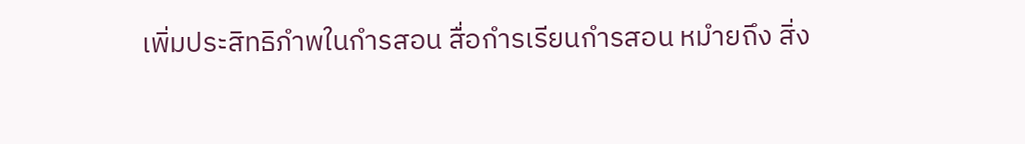เพิ่มประสิทธิภำพในกำรสอน สื่อกำรเรียนกำรสอน หมำยถึง สิ่ง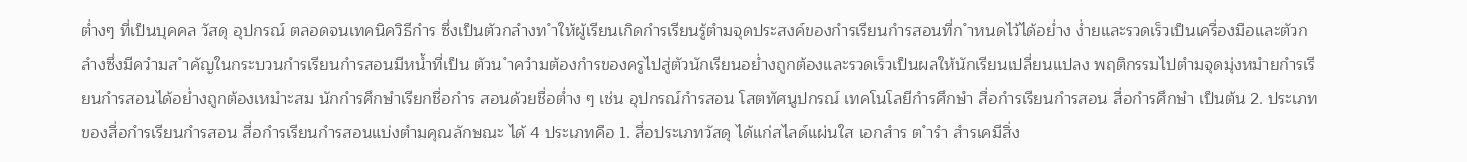ต่ำงๆ ที่เป็นบุคคล วัสดุ อุปกรณ์ ตลอดจนเทคนิควิธีกำร ซึ่งเป็นตัวกลำงท ำให้ผู้เรียนเกิดกำรเรียนรู้ตำมจุดประสงค์ของกำรเรียนกำรสอนที่ก ำหนดไว้ได้อย่ำง ง่ำยและรวดเร็วเป็นเครื่องมือและตัวกลำงซึ่งมีควำมส ำคัญในกระบวนกำรเรียนกำรสอนมีหน้ำที่เป็น ตัวน ำควำมต้องกำรของครูไปสู่ตัวนักเรียนอย่ำงถูกต้องและรวดเร็วเป็นผลให้นักเรียนเปลี่ยนแปลง พฤติกรรมไปตำมจุดมุ่งหมำยกำรเรียนกำรสอนได้อย่ำงถูกต้องเหมำะสม นักกำรศึกษำเรียกชื่อกำร สอนด้วยชื่อต่ำง ๆ เช่น อุปกรณ์กำรสอน โสตทัศนูปกรณ์ เทคโนโลยีกำรศึกษำ สื่อกำรเรียนกำรสอน สื่อกำรศึกษำ เป็นต้น 2. ประเภทของสื่อกำรเรียนกำรสอน สื่อกำรเรียนกำรสอนแบ่งตำมคุณลักษณะ ได้ 4 ประเภทคือ 1. สื่อประเภทวัสดุ ได้แก่สไลด์แผ่นใส เอกสำร ต ำรำ สำรเคมีสิ่ง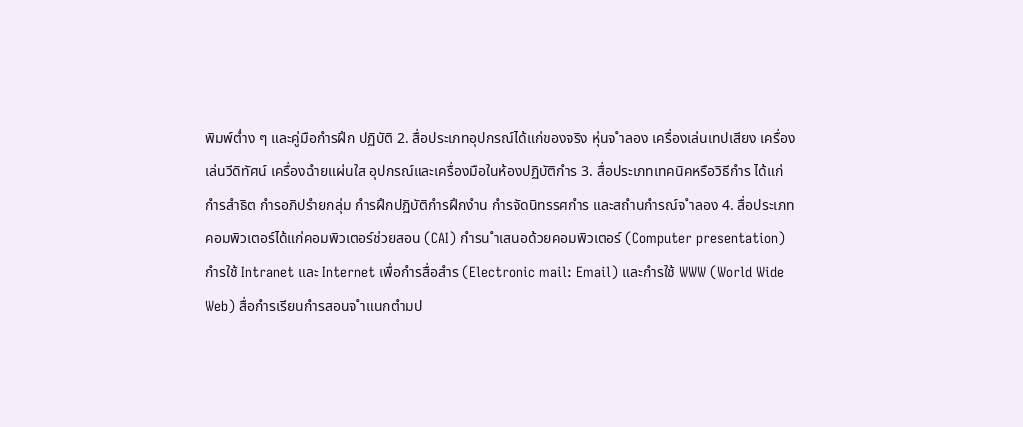พิมพ์ต่ำง ๆ และคู่มือกำรฝึก ปฏิบัติ 2. สื่อประเภทอุปกรณ์ได้แก่ของจริง หุ่นจ ำลอง เครื่องเล่นเทปเสียง เครื่องเล่นวีดิทัศน์ เครื่องฉำยแผ่นใส อุปกรณ์และเครื่องมือในห้องปฏิบัติกำร 3. สื่อประเภทเทคนิคหรือวิธีกำร ได้แก่กำรสำธิต กำรอภิปรำยกลุ่ม กำรฝึกปฏิบัติกำรฝึกงำน กำรจัดนิทรรศกำร และสถำนกำรณ์จ ำลอง 4. สื่อประเภทคอมพิวเตอร์ได้แก่คอมพิวเตอร์ช่วยสอน (CAI) กำรน ำเสนอด้วยคอมพิวเตอร์ (Computer presentation) กำรใช้ Intranet และ Internet เพื่อกำรสื่อสำร (Electronic mail: Email) และกำรใช้ WWW (World Wide Web) สื่อกำรเรียนกำรสอนจ ำแนกตำมป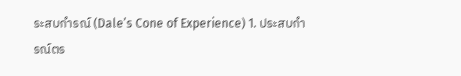ระสบกำรณ์ (Dale’s Cone of Experience) 1. ประสบกำรณ์ตร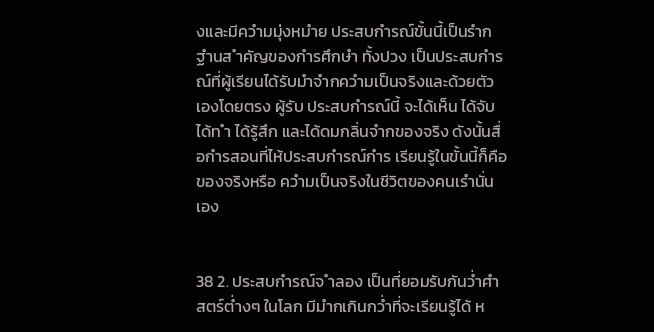งและมีควำมมุ่งหมำย ประสบกำรณ์ขั้นนี้เป็นรำกฐำนส ำคัญของกำรศึกษำ ทั้งปวง เป็นประสบกำรณ์ที่ผู้เรียนได้รับมำจำกควำมเป็นจริงและด้วยตัวเองโดยตรง ผู้รับ ประสบกำรณ์นี้ จะได้เห็น ได้จับ ได้ท ำ ได้รู้สึก และได้ดมกลิ่นจำกของจริง ดังนั้นสื่อกำรสอนที่ไห้ประสบกำรณ์กำร เรียนรู้ในขั้นนี้ก็คือของจริงหรือ ควำมเป็นจริงในชีวิตของคนเรำนั่นเอง


38 2. ประสบกำรณ์จ ำลอง เป็นที่ยอมรับกันว่ำศำสตร์ต่ำงๆ ในโลก มีมำกเกินกว่ำที่จะเรียนรู้ได้ ห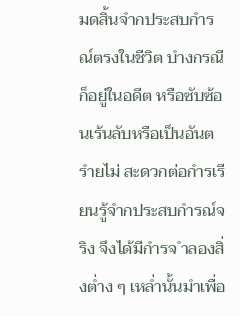มดสิ้นจำกประสบกำรณ์ตรงในชีวิต บำงกรณีก็อยู่ในอดีต หรือซับซ้อนเร้นลับหรือเป็นอันตรำยไม่ สะดวกต่อกำรเรียนรู้จำกประสบกำรณ์จริง จึงได้มีกำรจ ำลองสิ่งต่ำง ๆ เหล่ำนั้นมำเพื่อ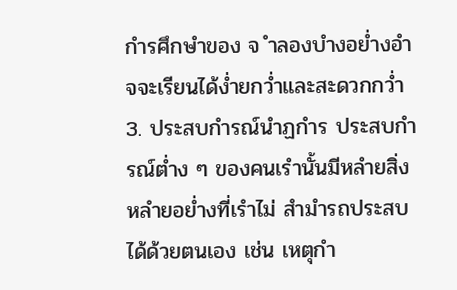กำรศึกษำของ จ ำลองบำงอย่ำงอำจจะเรียนได้ง่ำยกว่ำและสะดวกกว่ำ 3. ประสบกำรณ์นำฏกำร ประสบกำรณ์ต่ำง ๆ ของคนเรำนั้นมีหลำยสิ่งหลำยอย่ำงที่เรำไม่ สำมำรถประสบได้ด้วยตนเอง เช่น เหตุกำ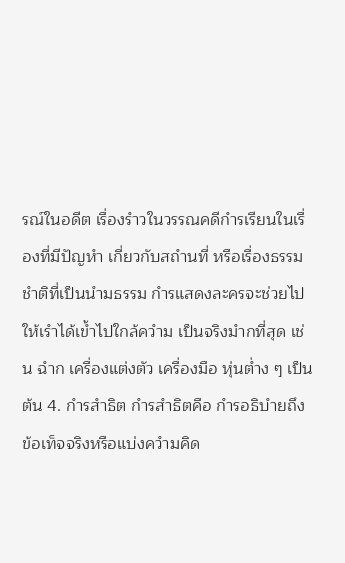รณ์ในอดีต เรื่องรำวในวรรณคดีกำรเรียนในเรื่องที่มีปัญหำ เกี่ยวกับสถำนที่ หรือเรื่องธรรมชำติที่เป็นนำมธรรม กำรแสดงละครจะช่วยไปให้เรำได้เข้ำไปใกล้ควำม เป็นจริงมำกที่สุด เช่น ฉำก เครื่องแต่งตัว เครื่องมือ หุ่นต่ำง ๆ เป็นต้น 4. กำรสำธิต กำรสำธิตคือ กำรอธิบำยถึงข้อเท็จจริงหรือแบ่งควำมคิด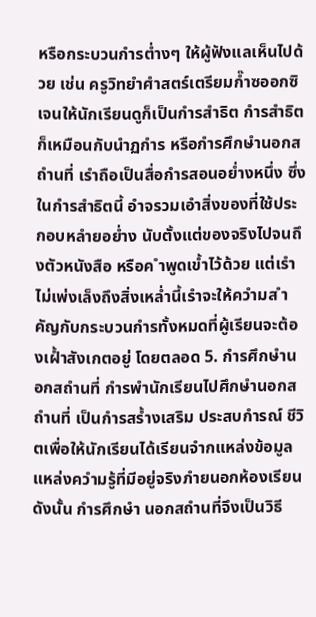หรือกระบวนกำรต่ำงๆ ให้ผู้ฟังแลเห็นไปด้วย เช่น ครูวิทยำศำสตร์เตรียมก๊ำซออกซิเจนให้นักเรียนดูก็เป็นกำรสำธิต กำรสำธิต ก็เหมือนกับนำฏกำร หรือกำรศึกษำนอกสถำนที่ เรำถือเป็นสื่อกำรสอนอย่ำงหนึ่ง ซึ่งในกำรสำธิตนี้ อำจรวมเอำสิ่งของที่ใช้ประกอบหลำยอย่ำง นับตั้งแต่ของจริงไปจนถึงตัวหนังสือ หรือค ำพูดเข้ำไว้ด้วย แต่เรำไม่เพ่งเล็งถึงสิ่งเหล่ำนี้เรำจะให้ควำมส ำคัญกับกระบวนกำรทั้งหมดที่ผู้เรียนจะต้องเฝ้ำสังเกตอยู่ โดยตลอด 5. กำรศึกษำนอกสถำนที่ กำรพำนักเรียนไปศึกษำนอกสถำนที่ เป็นกำรสร้ำงเสริม ประสบกำรณ์ ชีวิตเพื่อให้นักเรียนได้เรียนจำกแหล่งข้อมูล แหล่งควำมรู้ที่มีอยู่จริงภำยนอกห้องเรียน ดังนั้น กำรศึกษำ นอกสถำนที่จึงเป็นวิธี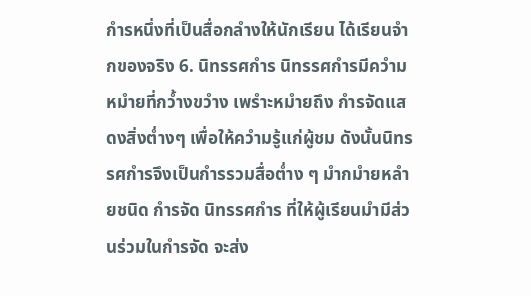กำรหนึ่งที่เป็นสื่อกลำงให้นักเรียน ได้เรียนจำกของจริง 6. นิทรรศกำร นิทรรศกำรมีควำมหมำยที่กว้ำงขวำง เพรำะหมำยถึง กำรจัดแสดงสิ่งต่ำงๆ เพื่อให้ควำมรู้แก่ผู้ชม ดังนั้นนิทรรศกำรจึงเป็นกำรรวมสื่อต่ำง ๆ มำกมำยหลำยชนิด กำรจัด นิทรรศกำร ที่ให้ผู้เรียนมำมีส่วนร่วมในกำรจัด จะส่ง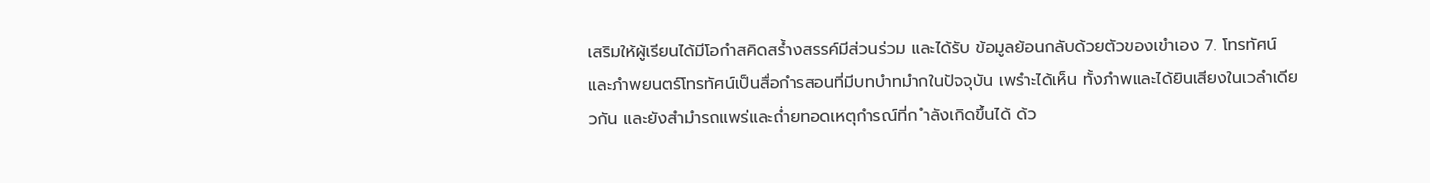เสริมให้ผู้เรียนได้มีโอกำสคิดสร้ำงสรรค์มีส่วนร่วม และได้รับ ข้อมูลย้อนกลับด้วยตัวของเขำเอง 7. โทรทัศน์และภำพยนตร์โทรทัศน์เป็นสื่อกำรสอนที่มีบทบำทมำกในปัจจุบัน เพรำะได้เห็น ทั้งภำพและได้ยินเสียงในเวลำเดียวกัน และยังสำมำรถแพร่และถ่ำยทอดเหตุกำรณ์ที่ก ำลังเกิดขึ้นได้ ด้ว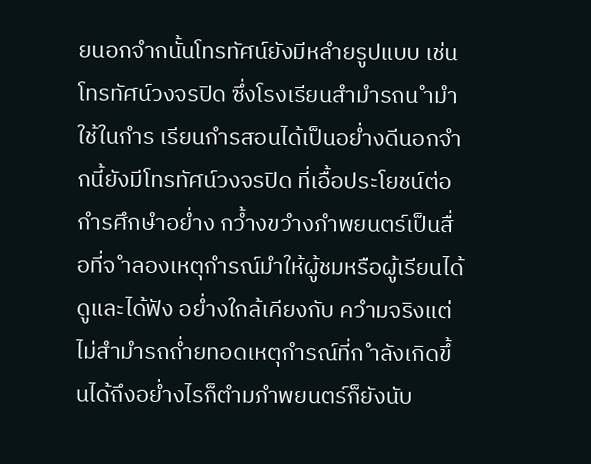ยนอกจำกนั้นโทรทัศน์ยังมีหลำยรูปแบบ เช่น โทรทัศน์วงจรปิด ซึ่งโรงเรียนสำมำรถน ำมำใช้ในกำร เรียนกำรสอนได้เป็นอย่ำงดีนอกจำกนี้ยังมีโทรทัศน์วงจรปิด ที่เอื้อประโยชน์ต่อกำรศึกษำอย่ำง กว้ำงขวำงภำพยนตร์เป็นสื่อที่จ ำลองเหตุกำรณ์มำให้ผู้ชมหรือผู้เรียนได้ดูและได้ฟัง อย่ำงใกล้เคียงกับ ควำมจริงแต่ไม่สำมำรถถ่ำยทอดเหตุกำรณ์ที่ก ำลังเกิดขึ้นได้ถึงอย่ำงไรก็ตำมภำพยนตร์ก็ยังนับ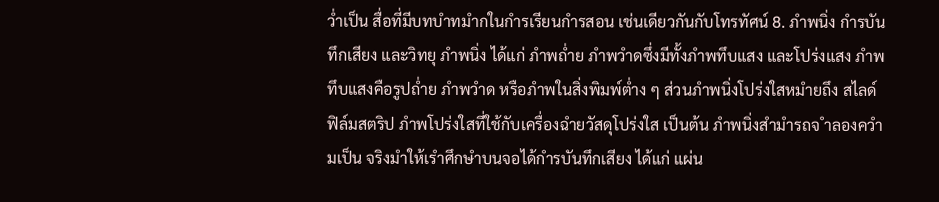ว่ำเป็น สื่อที่มีบทบำทมำกในกำรเรียนกำรสอน เช่นเดียวกันกับโทรทัศน์ 8. ภำพนิ่ง กำรบันทึกเสียง และวิทยุ ภำพนิ่ง ได้แก่ ภำพถ่ำย ภำพวำดซึ่งมีทั้งภำพทึบแสง และโปร่งแสง ภำพทึบแสงคือรูปถ่ำย ภำพวำด หรือภำพในสิ่งพิมพ์ต่ำง ๆ ส่วนภำพนิ่งโปร่งใสหมำยถึง สไลด์ฟิล์มสตริป ภำพโปร่งใสที่ใช้กับเครื่องฉำยวัสดุโปร่งใส เป็นต้น ภำพนิ่งสำมำรถจ ำลองควำมเป็น จริงมำให้เรำศึกษำบนจอได้กำรบันทึกเสียง ได้แก่ แผ่น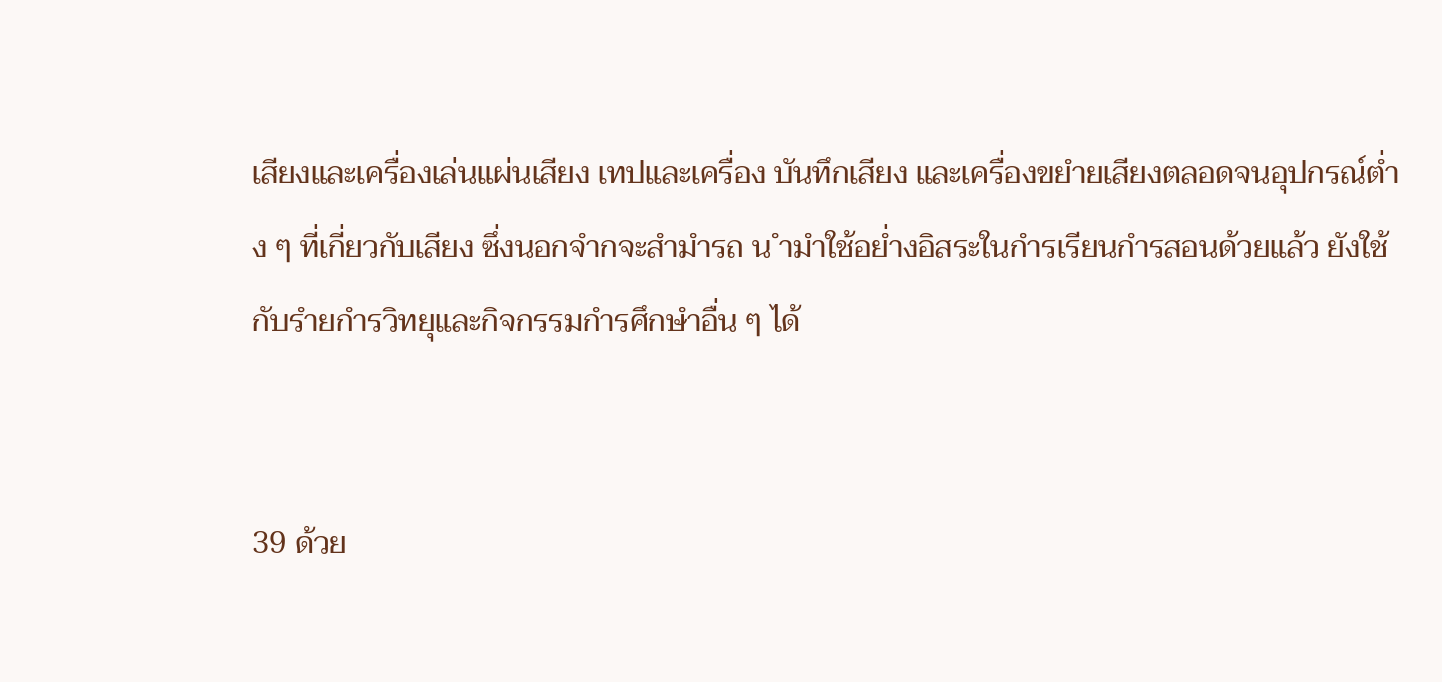เสียงและเครื่องเล่นแผ่นเสียง เทปและเครื่อง บันทึกเสียง และเครื่องขยำยเสียงตลอดจนอุปกรณ์ต่ำง ๆ ที่เกี่ยวกับเสียง ซึ่งนอกจำกจะสำมำรถ น ำมำใช้อย่ำงอิสระในกำรเรียนกำรสอนด้วยแล้ว ยังใช้กับรำยกำรวิทยุและกิจกรรมกำรศึกษำอื่น ๆ ได้


39 ด้วย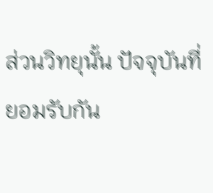ส่วนวิทยุนั้น ปัจจุบันที่ยอมรับกัน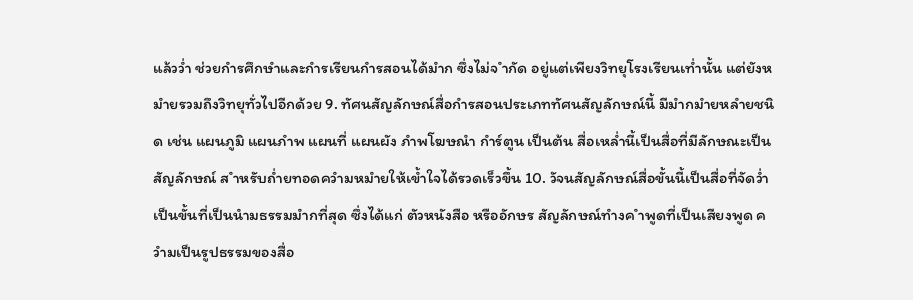แล้วว่ำ ช่วยกำรศึกษำและกำรเรียนกำรสอนได้มำก ซึ่งไม่จ ำกัด อยู่แต่เพียงวิทยุโรงเรียนเท่ำนั้น แต่ยังหมำยรวมถึงวิทยุทั่วไปอีกด้วย 9. ทัศนสัญลักษณ์สื่อกำรสอนประเภททัศนสัญลักษณ์นี้ มีมำกมำยหลำยชนิด เช่น แผนภูมิ แผนภำพ แผนที่ แผนผัง ภำพโฆษณำ กำร์ตูน เป็นต้น สื่อเหล่ำนี้เป็นสื่อที่มีลักษณะเป็นสัญลักษณ์ ส ำหรับถ่ำยทอดควำมหมำยให้เข้ำใจได้รวดเร็วขึ้น 10. วัจนสัญลักษณ์สื่อขั้นนี้เป็นสื่อที่จัดว่ำ เป็นขั้นที่เป็นนำมธรรมมำกที่สุด ซึ่งได้แก่ ตัวหนังสือ หรืออักษร สัญลักษณ์ทำงค ำพูดที่เป็นเสียงพูด ควำมเป็นรูปธรรมของสื่อ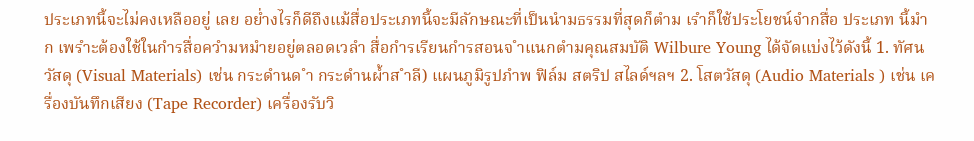ประเภทนี้จะไม่คงเหลืออยู่ เลย อย่ำงไรก็ดีถึงแม้สื่อประเภทนี้จะมีลักษณะที่เป็นนำมธรรมที่สุดก็ตำม เรำก็ใช้ประโยชน์จำกสื่อ ประเภท นี้มำก เพรำะต้องใช้ในกำรสื่อควำมหมำยอยู่ตลอดเวลำ สื่อกำรเรียนกำรสอนจ ำแนกตำมคุณสมบัติ Wilbure Young ได้จัดแบ่งไว้ดังนี้ 1. ทัศนวัสดุ (Visual Materials) เช่น กระดำนด ำ กระดำนผ้ำส ำลี) แผนภูมิรูปภำพ ฟิล์ม สตริป สไลด์ฯลฯ 2. โสตวัสดุ (Audio Materials ) เช่น เครื่องบันทึกเสียง (Tape Recorder) เครื่องรับวิ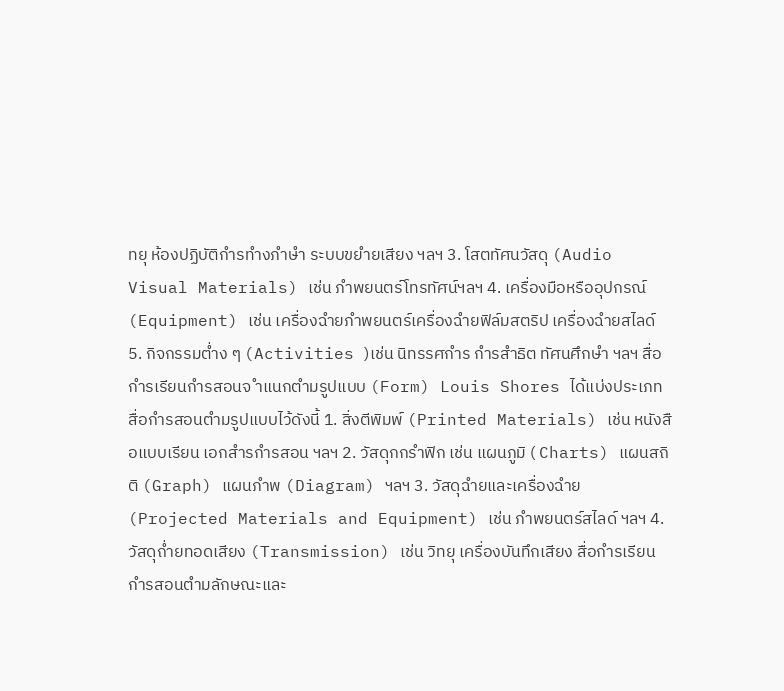ทยุ ห้องปฏิบัติกำรทำงภำษำ ระบบขยำยเสียง ฯลฯ 3. โสตทัศนวัสดุ (Audio Visual Materials) เช่น ภำพยนตร์โทรทัศน์ฯลฯ 4. เครื่องมือหรืออุปกรณ์ (Equipment) เช่น เครื่องฉำยภำพยนตร์เครื่องฉำยฟิล์มสตริป เครื่องฉำยสไลด์ 5. กิจกรรมต่ำง ๆ (Activities )เช่น นิทรรศกำร กำรสำธิต ทัศนศึกษำ ฯลฯ สื่อกำรเรียนกำรสอนจ ำแนกตำมรูปแบบ (Form) Louis Shores ได้แบ่งประเภทสื่อกำรสอนตำมรูปแบบไว้ดังนี้ 1. สิ่งตีพิมพ์ (Printed Materials) เช่น หนังสือแบบเรียน เอกสำรกำรสอน ฯลฯ 2. วัสดุกกรำฟิก เช่น แผนภูมิ ( Charts) แผนสถิติ (Graph) แผนภำพ (Diagram) ฯลฯ 3. วัสดุฉำยและเครื่องฉำย (Projected Materials and Equipment) เช่น ภำพยนตร์สไลด์ ฯลฯ 4. วัสดุถ่ำยทอดเสียง (Transmission) เช่น วิทยุ เครื่องบันทึกเสียง สื่อกำรเรียนกำรสอนตำมลักษณะและ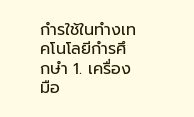กำรใช้ในทำงเทคโนโลยีกำรศึกษำ 1. เครื่องมือ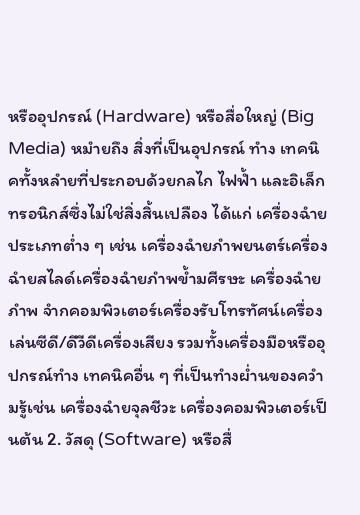หรืออุปกรณ์ (Hardware) หรือสื่อใหญ่ (Big Media) หมำยถึง สิ่งที่เป็นอุปกรณ์ ทำง เทคนิคทั้งหลำยที่ประกอบด้วยกลไก ไฟฟ้ำ และอิเล็กทรอนิกส์ซึ่งไม่ใช่สิ่งสิ้นเปลือง ได้แก่ เครื่องฉำย ประเภทต่ำง ๆ เช่น เครื่องฉำยภำพยนตร์เครื่องฉำยสไลด์เครื่องฉำยภำพข้ำมศีรษะ เครื่องฉำยภำพ จำกคอมพิวเตอร์เครื่องรับโทรทัศน์เครื่องเล่นซีดี/ดีวีดีเครื่องเสียง รวมทั้งเครื่องมือหรืออุปกรณ์ทำง เทคนิคอื่น ๆ ที่เป็นทำงผ่ำนของควำมรู้เช่น เครื่องฉำยจุลชีวะ เครื่องคอมพิวเตอร์เป็นต้น 2. วัสดุ (Software) หรือสื่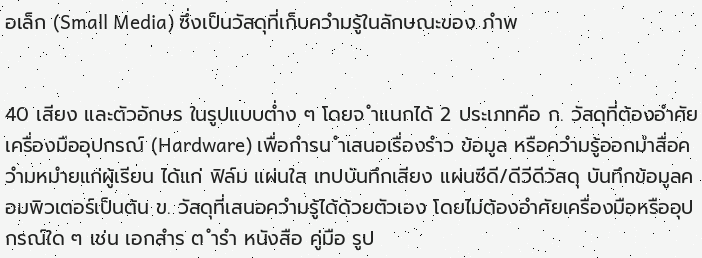อเล็ก (Small Media) ซึ่งเป็นวัสดุที่เก็บควำมรู้ในลักษณะของ ภำพ


40 เสียง และตัวอักษร ในรูปแบบต่ำง ๆ โดยจ ำแนกได้ 2 ประเภทคือ ก. วัสดุที่ต้องอำศัยเครื่องมืออุปกรณ์ (Hardware) เพื่อกำรน ำเสนอเรื่องรำว ข้อมูล หรือควำมรู้ออกมำสื่อควำมหมำยแก่ผู้เรียน ได้แก่ ฟิล์ม แผ่นใส เทปบันทึกเสียง แผ่นซีดี/ดีวีดีวัสดุ บันทึกข้อมูลคอมพิวเตอร์เป็นต้น ข. วัสดุที่เสนอควำมรู้ได้ด้วยตัวเอง โดยไม่ต้องอำศัยเครื่องมือหรืออุปกรณ์ใด ๆ เช่น เอกสำร ต ำรำ หนังสือ คู่มือ รูป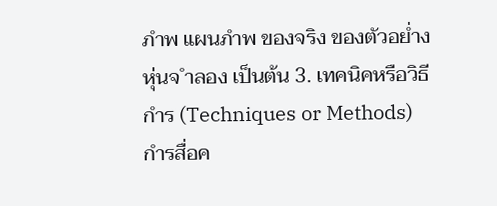ภำพ แผนภำพ ของจริง ของตัวอย่ำง หุ่นจ ำลอง เป็นต้น 3. เทคนิคหรือวิธีกำร (Techniques or Methods) กำรสื่อค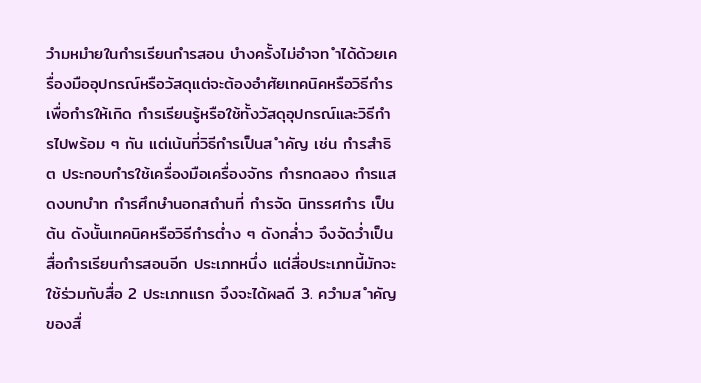วำมหมำยในกำรเรียนกำรสอน บำงครั้งไม่อำจท ำได้ด้วยเครื่องมืออุปกรณ์หรือวัสดุแต่จะต้องอำศัยเทคนิคหรือวิธีกำร เพื่อกำรให้เกิด กำรเรียนรู้หรือใช้ทั้งวัสดุอุปกรณ์และวิธีกำรไปพร้อม ๆ กัน แต่เน้นที่วิธีกำรเป็นส ำคัญ เช่น กำรสำธิต ประกอบกำรใช้เครื่องมือเครื่องจักร กำรทดลอง กำรแสดงบทบำท กำรศึกษำนอกสถำนที่ กำรจัด นิทรรศกำร เป็นต้น ดังนั้นเทคนิคหรือวิธีกำรต่ำง ๆ ดังกล่ำว จึงจัดว่ำเป็นสื่อกำรเรียนกำรสอนอีก ประเภทหนึ่ง แต่สื่อประเภทนี้มักจะใช้ร่วมกับสื่อ 2 ประเภทแรก จึงจะได้ผลดี 3. ควำมส ำคัญของสื่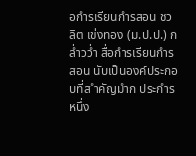อกำรเรียนกำรสอน ชวลิต เข่งทอง (ม.ป.ป.) กล่ำวว่ำ สื่อกำรเรียนกำรสอน นับเป็นองค์ประกอบที่ส ำคัญมำก ประกำรหนึ่ง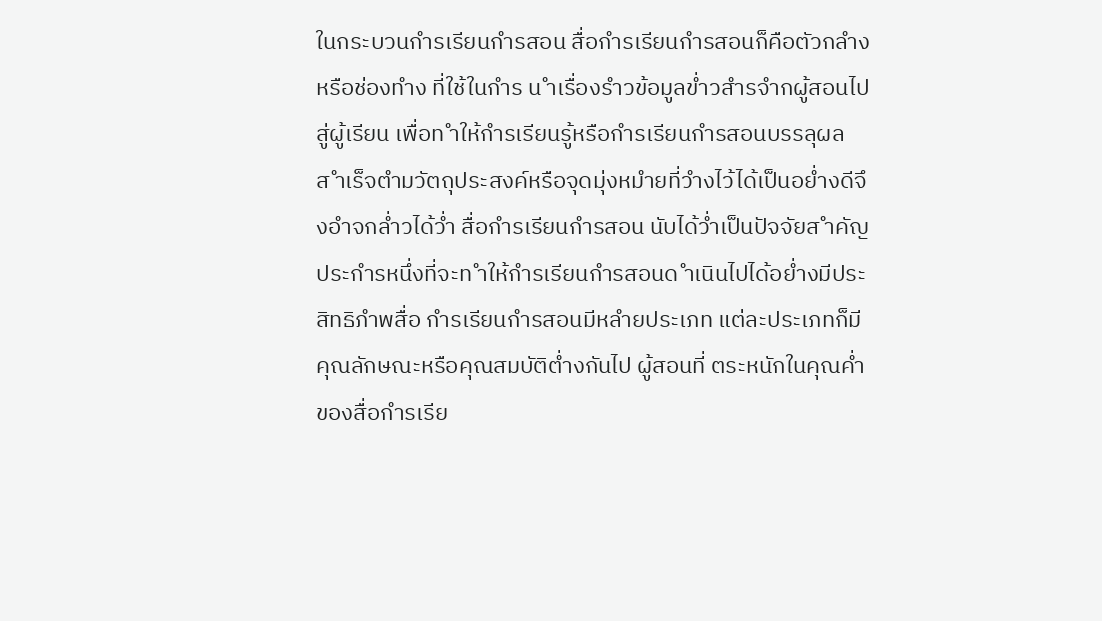ในกระบวนกำรเรียนกำรสอน สื่อกำรเรียนกำรสอนก็คือตัวกลำงหรือช่องทำง ที่ใช้ในกำร น ำเรื่องรำวข้อมูลข่ำวสำรจำกผู้สอนไปสู่ผู้เรียน เพื่อท ำให้กำรเรียนรู้หรือกำรเรียนกำรสอนบรรลุผล ส ำเร็จตำมวัตถุประสงค์หรือจุดมุ่งหมำยที่วำงไว้ได้เป็นอย่ำงดีจึงอำจกล่ำวได้ว่ำ สื่อกำรเรียนกำรสอน นับได้ว่ำเป็นปัจจัยส ำคัญประกำรหนึ่งที่จะท ำให้กำรเรียนกำรสอนด ำเนินไปได้อย่ำงมีประสิทธิภำพสื่อ กำรเรียนกำรสอนมีหลำยประเภท แต่ละประเภทก็มีคุณลักษณะหรือคุณสมบัติต่ำงกันไป ผู้สอนที่ ตระหนักในคุณค่ำของสื่อกำรเรีย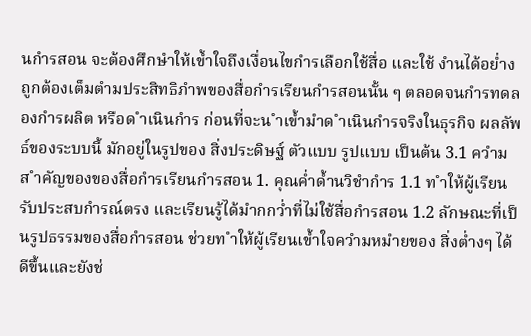นกำรสอน จะต้องศึกษำให้เข้ำใจถึงเงื่อนไขกำรเลือกใช้สื่อ และใช้ งำนได้อย่ำงถูกต้องเต็มตำมประสิทธิภำพของสื่อกำรเรียนกำรสอนนั้น ๆ ตลอดจนกำรทดลองกำรผลิต หรือด ำเนินกำร ก่อนที่จะน ำเข้ำมำด ำเนินกำรจริงในธุรกิจ ผลลัพธ์ของระบบนี้ มักอยู่ในรูปของ สิ่งประดิษฐ์ ตัวแบบ รูปแบบ เป็นต้น 3.1 ควำมส ำคัญของของสื่อกำรเรียนกำรสอน 1. คุณค่ำด้ำนวิชำกำร 1.1 ท ำให้ผู้เรียนรับประสบกำรณ์ตรง และเรียนรู้ได้มำกกว่ำที่ไม่ใช้สื่อกำรสอน 1.2 ลักษณะที่เป็นรูปธรรมของสื่อกำรสอน ช่วยท ำให้ผู้เรียนเข้ำใจควำมหมำยของ สิ่งต่ำงๆ ได้ดีขึ้นและยังช่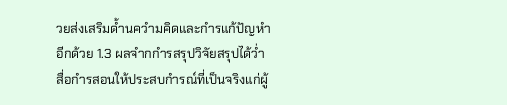วยส่งเสริมด้ำนควำมคิดและกำรแก้ปัญหำอีกด้วย 1.3 ผลจำกกำรสรุปวิจัยสรุปได้ว่ำ สื่อกำรสอนให้ประสบกำรณ์ที่เป็นจริงแก่ผู้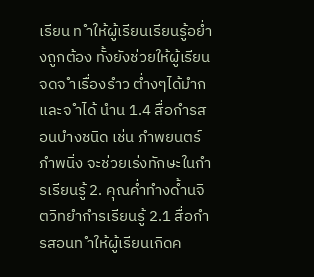เรียน ท ำให้ผู้เรียนเรียนรู้อย่ำงถูกต้อง ทั้งยังช่วยให้ผู้เรียนจดจ ำเรื่องรำว ต่ำงๆได้มำก และจ ำได้ นำน 1.4 สื่อกำรสอนบำงชนิด เช่น ภำพยนตร์ ภำพนิ่ง จะช่วยเร่งทักษะในกำรเรียนรู้ 2. คุณค่ำทำงด้ำนจิตวิทยำกำรเรียนรู้ 2.1 สื่อกำรสอนท ำให้ผู้เรียนเกิดค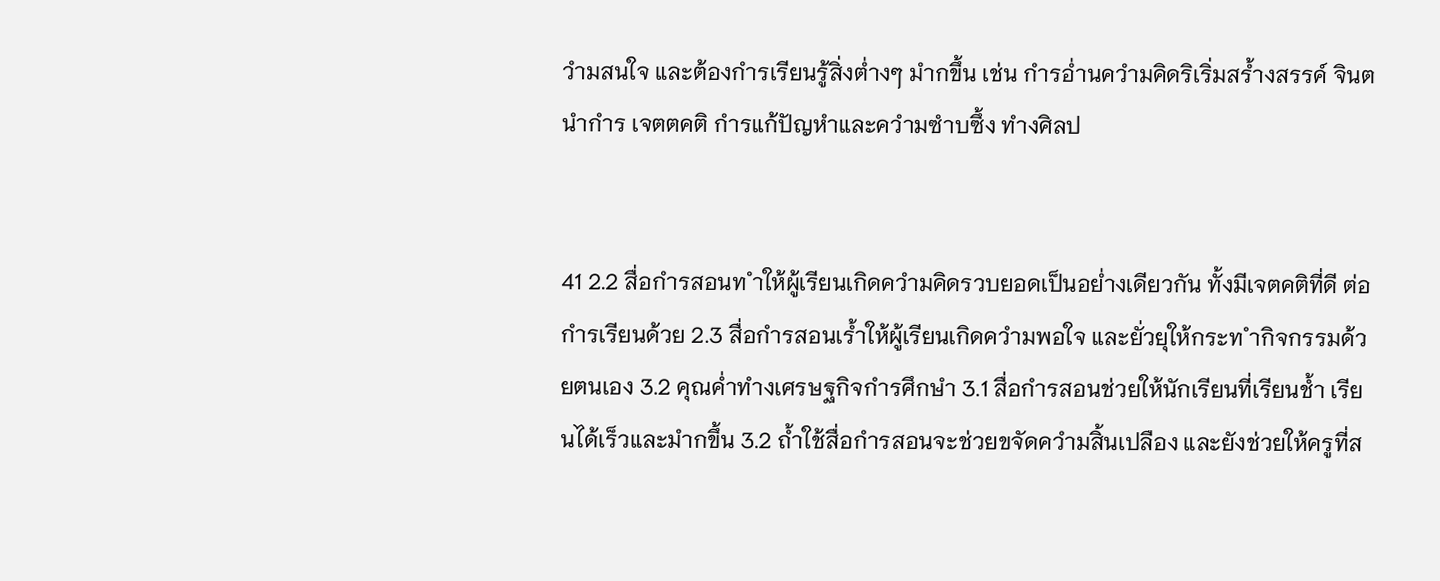วำมสนใจ และต้องกำรเรียนรู้สิ่งต่ำงๆ มำกขึ้น เช่น กำรอ่ำนควำมคิดริเริ่มสร้ำงสรรค์ จินตนำกำร เจตตคติ กำรแก้ปัญหำและควำมซำบซึ้ง ทำงศิลป


41 2.2 สื่อกำรสอนท ำให้ผู้เรียนเกิดควำมคิดรวบยอดเป็นอย่ำงเดียวกัน ทั้งมีเจตคติที่ดี ต่อกำรเรียนด้วย 2.3 สื่อกำรสอนเร้ำให้ผู้เรียนเกิดควำมพอใจ และยั่วยุให้กระท ำกิจกรรมด้วยตนเอง 3.2 คุณค่ำทำงเศรษฐกิจกำรศึกษำ 3.1 สื่อกำรสอนช่วยให้นักเรียนที่เรียนช้ำ เรียนได้เร็วและมำกขึ้น 3.2 ถ้ำใช้สื่อกำรสอนจะช่วยขจัดควำมสิ้นเปลือง และยังช่วยให้ครูที่ส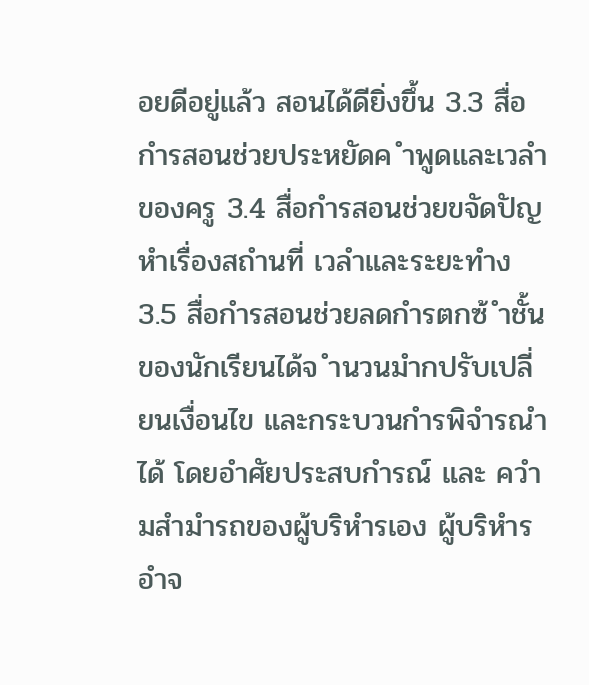อยดีอยู่แล้ว สอนได้ดียิ่งขึ้น 3.3 สื่อกำรสอนช่วยประหยัดค ำพูดและเวลำของครู 3.4 สื่อกำรสอนช่วยขจัดปัญหำเรื่องสถำนที่ เวลำและระยะทำง 3.5 สื่อกำรสอนช่วยลดกำรตกซ้ ำชั้นของนักเรียนได้จ ำนวนมำกปรับเปลี่ยนเงื่อนไข และกระบวนกำรพิจำรณำได้ โดยอำศัยประสบกำรณ์ และ ควำมสำมำรถของผู้บริหำรเอง ผู้บริหำรอำจ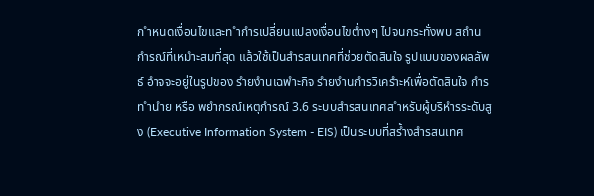ก ำหนดเงื่อนไขและท ำกำรเปลี่ยนแปลงเงื่อนไขต่ำงๆ ไปจนกระทั่งพบ สถำนกำรณ์ที่เหมำะสมที่สุด แล้วใช้เป็นสำรสนเทศที่ช่วยตัดสินใจ รูปแบบของผลลัพธ์ อำจจะอยู่ในรูปของ รำยงำนเฉพำะกิจ รำยงำนกำรวิเครำะห์เพื่อตัดสินใจ กำรท ำนำย หรือ พยำกรณ์เหตุกำรณ์ 3.6 ระบบสำรสนเทศส ำหรับผู้บริหำรระดับสูง (Executive Information System - EIS) เป็นระบบที่สร้ำงสำรสนเทศ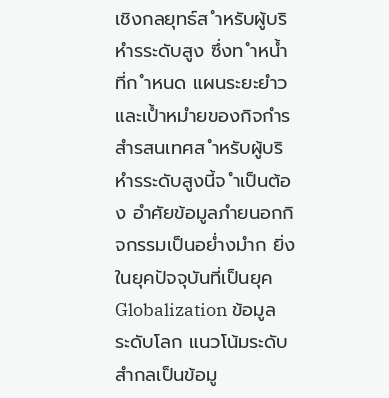เชิงกลยุทธ์ส ำหรับผู้บริหำรระดับสูง ซึ่งท ำหน้ำที่ก ำหนด แผนระยะยำวและเป้ำหมำยของกิจกำร สำรสนเทศส ำหรับผู้บริหำรระดับสูงนี้จ ำเป็นต้อง อำศัยข้อมูลภำยนอกกิจกรรมเป็นอย่ำงมำก ยิ่งในยุคปัจจุบันที่เป็นยุค Globalization ข้อมูล ระดับโลก แนวโน้มระดับสำกลเป็นข้อมู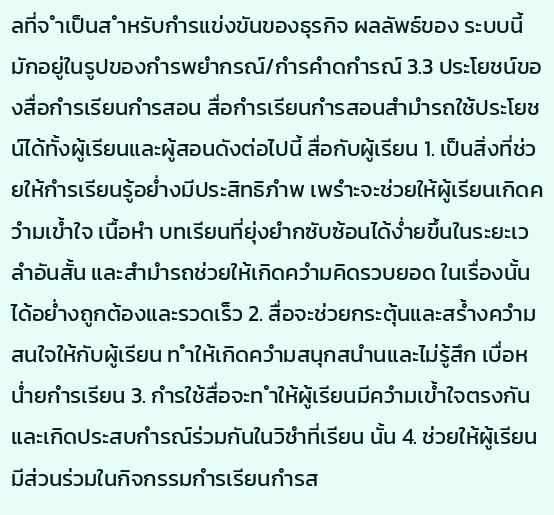ลที่จ ำเป็นส ำหรับกำรแข่งขันของธุรกิจ ผลลัพธ์ของ ระบบนี้ มักอยู่ในรูปของกำรพยำกรณ์/กำรคำดกำรณ์ 3.3 ประโยชน์ของสื่อกำรเรียนกำรสอน สื่อกำรเรียนกำรสอนสำมำรถใช้ประโยชน์ได้ทั้งผู้เรียนและผู้สอนดังต่อไปนี้ สื่อกับผู้เรียน 1. เป็นสิ่งที่ช่วยให้กำรเรียนรู้อย่ำงมีประสิทธิภำพ เพรำะจะช่วยให้ผู้เรียนเกิดควำมเข้ำใจ เนื้อหำ บทเรียนที่ยุ่งยำกซับซ้อนได้ง่ำยขึ้นในระยะเวลำอันสั้น และสำมำรถช่วยให้เกิดควำมคิดรวบยอด ในเรื่องนั้นได้อย่ำงถูกต้องและรวดเร็ว 2. สื่อจะช่วยกระตุ้นและสร้ำงควำมสนใจให้กับผู้เรียน ท ำให้เกิดควำมสนุกสนำนและไม่รู้สึก เบื่อหน่ำยกำรเรียน 3. กำรใช้สื่อจะท ำให้ผู้เรียนมีควำมเข้ำใจตรงกัน และเกิดประสบกำรณ์ร่วมกันในวิชำที่เรียน นั้น 4. ช่วยให้ผู้เรียนมีส่วนร่วมในกิจกรรมกำรเรียนกำรส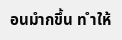อนมำกขึ้น ท ำให้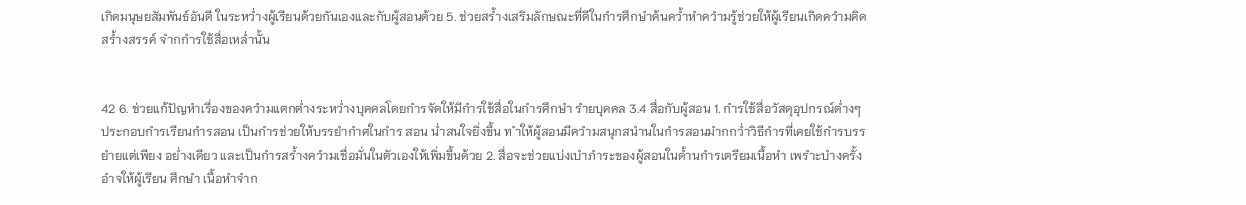เกิดมนุษยสัมพันธ์อันดี ในระหว่ำงผู้เรียนด้วยกันเองและกับผู้สอนด้วย 5. ช่วยสร้ำงเสริมลักษณะที่ดีในกำรศึกษำค้นคว้ำหำควำมรู้ช่วยให้ผู้เรียนเกิดควำมคิด สร้ำงสรรค์ จำกกำรใช้สื่อเหล่ำนั้น


42 6. ช่วยแก้ปัญหำเรื่องของควำมแตกต่ำงระหว่ำงบุคคลโดยกำรจัดให้มีกำรใช้สื่อในกำรศึกษำ รำยบุคคล 3.4 สื่อกับผู้สอน 1. กำรใช้สื่อวัสดุอุปกรณ์ต่ำงๆ ประกอบกำรเรียนกำรสอน เป็นกำรช่วยให้บรรยำกำศในกำร สอน น่ำสนใจยิ่งขึ้น ท ำให้ผู้สอนมีควำมสนุกสนำนในกำรสอนมำกกว่ำวิธีกำรที่เคยใช้กำรบรรยำยแต่เพียง อย่ำงเดียว และเป็นกำรสร้ำงควำมเชื่อมั่นในตัวเองให้เพิ่มขึ้นด้วย 2. สื่อจะช่วยแบ่งเบำภำระของผู้สอนในด้ำนกำรเตรียมเนื้อหำ เพรำะบำงครั้งอำจให้ผู้เรียน ศึกษำ เนื้อหำจำก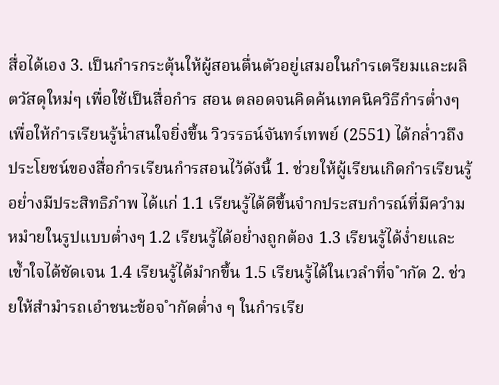สื่อได้เอง 3. เป็นกำรกระตุ้นให้ผู้สอนตื่นตัวอยู่เสมอในกำรเตรียมและผลิตวัสดุใหม่ๆ เพื่อใช้เป็นสื่อกำร สอน ตลอดจนคิดค้นเทคนิควิธีกำรต่ำงๆ เพื่อให้กำรเรียนรู้น่ำสนใจยิ่งขึ้น วิวรรธน์จันทร์เทพย์ (2551) ได้กล่ำวถึงประโยชน์ของสื่อกำรเรียนกำรสอนไว้ดังนี้ 1. ช่วยให้ผู้เรียนเกิดกำรเรียนรู้อย่ำงมีประสิทธิภำพ ได้แก่ 1.1 เรียนรู้ได้ดีขึ้นจำกประสบกำรณ์ที่มีควำมหมำยในรูปแบบต่ำงๆ 1.2 เรียนรู้ได้อย่ำงถูกต้อง 1.3 เรียนรู้ได้ง่ำยและเข้ำใจได้ชัดเจน 1.4 เรียนรู้ได้มำกขึ้น 1.5 เรียนรู้ได้ในเวลำที่จ ำกัด 2. ช่วยให้สำมำรถเอำชนะข้อจ ำกัดต่ำง ๆ ในกำรเรีย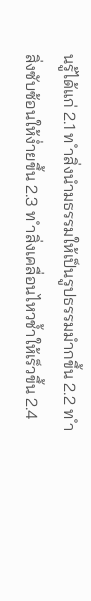นรู้ได้แก่ 2.1 ท ำสิ่งนำมธรรมให้เป็นรูปธรรมมำกขึ้น 2.2 ท ำสิ่งซับซ้อนให้ง่ำยขึ้น 2.3 ท ำสิ่งเคลื่อนไหวช้ำให้เร็วขึ้น 2.4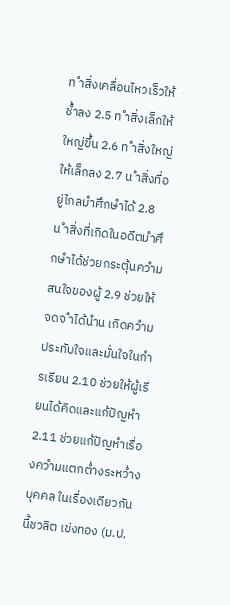ท ำสิ่งเคลื่อนไหวเร็วให้ช้ำลง 2.5 ท ำสิ่งเล็กให้ใหญ่ขึ้น 2.6 ท ำสิ่งใหญ่ให้เล็กลง 2.7 น ำสิ่งที่อยู่ไกลมำศึกษำได้ 2.8 น ำสิ่งที่เกิดในอดีตมำศึกษำได้ช่วยกระตุ้นควำมสนใจของผู้ 2.9 ช่วยให้จดจ ำได้นำน เกิดควำมประทับใจและมั่นใจในกำรเรียน 2.10 ช่วยให้ผู้เรียนได้คิดและแก้ปัญหำ 2.11 ช่วยแก้ปัญหำเรื่องควำมแตกต่ำงระหว่ำงบุคคล ในเรื่องเดียวกันนี้ชวลิต เข่งทอง (ม.ป.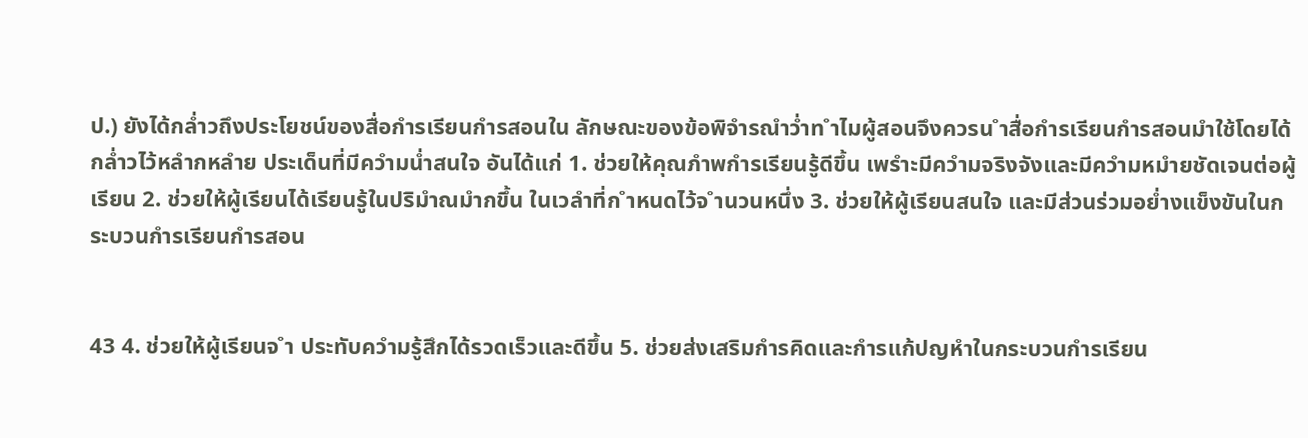ป.) ยังได้กล่ำวถึงประโยชน์ของสื่อกำรเรียนกำรสอนใน ลักษณะของข้อพิจำรณำว่ำท ำไมผู้สอนจึงควรน ำสื่อกำรเรียนกำรสอนมำใช้โดยได้กล่ำวไว้หลำกหลำย ประเด็นที่มีควำมน่ำสนใจ อันได้แก่ 1. ช่วยให้คุณภำพกำรเรียนรู้ดีขึ้น เพรำะมีควำมจริงจังและมีควำมหมำยชัดเจนต่อผู้เรียน 2. ช่วยให้ผู้เรียนได้เรียนรู้ในปริมำณมำกขึ้น ในเวลำที่ก ำหนดไว้จ ำนวนหนึ่ง 3. ช่วยให้ผู้เรียนสนใจ และมีส่วนร่วมอย่ำงแข็งขันในกระบวนกำรเรียนกำรสอน


43 4. ช่วยให้ผู้เรียนจ ำ ประทับควำมรู้สึกได้รวดเร็วและดีขึ้น 5. ช่วยส่งเสริมกำรคิดและกำรแก้ปญหำในกระบวนกำรเรียน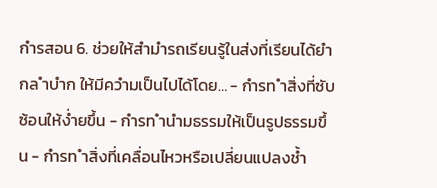กำรสอน 6. ช่วยให้สำมำรถเรียนรู้ในส่งที่เรียนได้ยำกล ำบำก ให้มีควำมเป็นไปได้โดย… - กำรท ำสิ่งที่ซับซ้อนให้ง่ำยขึ้น - กำรท ำนำมธรรมให้เป็นรูปธรรมขึ้น - กำรท ำสิ่งที่เคลื่อนไหวหรือเปลี่ยนแปลงช้ำ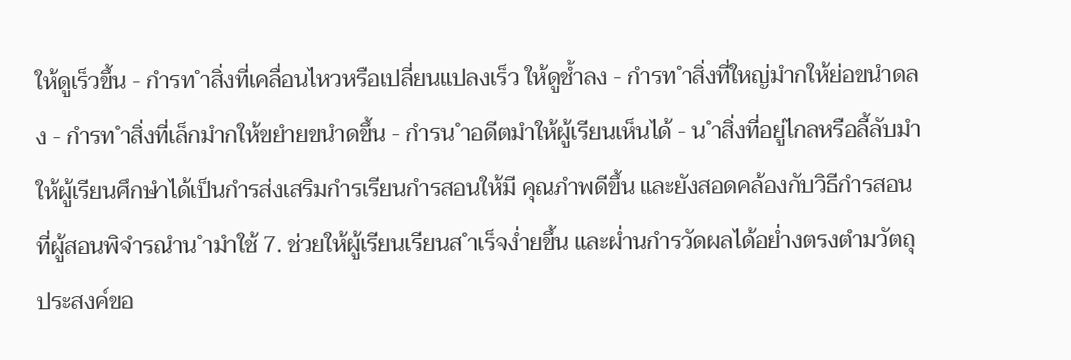ให้ดูเร็วขึ้น - กำรท ำสิ่งที่เคลื่อนไหวหรือเปลี่ยนแปลงเร็ว ให้ดูช้ำลง - กำรท ำสิ่งที่ใหญ่มำกให้ย่อขนำดลง - กำรท ำสิ่งที่เล็กมำกให้ขยำยขนำดขึ้น - กำรน ำอดีตมำให้ผู้เรียนเห็นได้ - น ำสิ่งที่อยู่ไกลหรือลี้ลับมำให้ผู้เรียนศึกษำได้เป็นกำรส่งเสริมกำรเรียนกำรสอนให้มี คุณภำพดีขึ้น และยังสอดคล้องกับวิธีกำรสอนที่ผู้สอนพิจำรณำน ำมำใช้ 7. ช่วยให้ผู้เรียนเรียนส ำเร็จง่ำยขึ้น และผ่ำนกำรวัดผลได้อย่ำงตรงตำมวัตถุประสงค์ขอ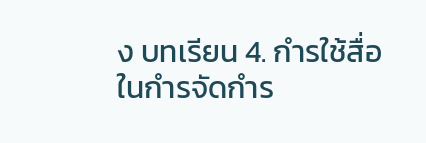ง บทเรียน 4. กำรใช้สื่อในกำรจัดกำร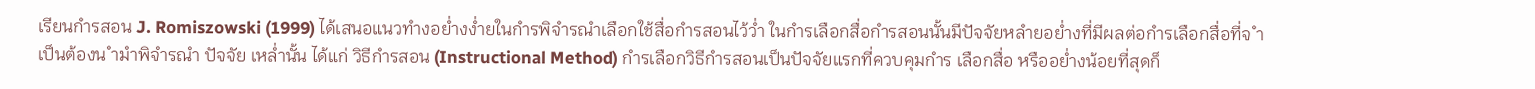เรียนกำรสอน J. Romiszowski (1999) ได้เสนอแนวทำงอย่ำงง่ำยในกำรพิจำรณำเลือกใช้สื่อกำรสอนไว้ว่ำ ในกำรเลือกสื่อกำรสอนนั้นมีปัจจัยหลำยอย่ำงที่มีผลต่อกำรเลือกสื่อที่จ ำเป็นต้องน ำมำพิจำรณำ ปัจจัย เหล่ำนั้น ได้แก่ วิธีกำรสอน (Instructional Method) กำรเลือกวิธีกำรสอนเป็นปัจจัยแรกที่ควบคุมกำร เลือกสื่อ หรืออย่ำงน้อยที่สุดก็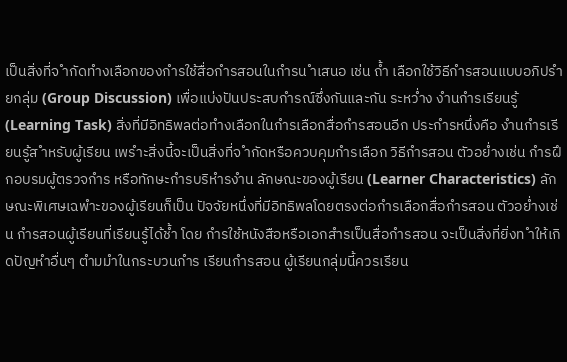เป็นสิ่งที่จ ำกัดทำงเลือกของกำรใช้สื่อกำรสอนในกำรน ำเสนอ เช่น ถ้ำ เลือกใช้วิธีกำรสอนแบบอภิปรำยกลุ่ม (Group Discussion) เพื่อแบ่งปันประสบกำรณ์ซึ่งกันและกัน ระหว่ำง งำนกำรเรียนรู้ (Learning Task) สิ่งที่มีอิทธิพลต่อทำงเลือกในกำรเลือกสื่อกำรสอนอีก ประกำรหนึ่งคือ งำนกำรเรียนรู้ส ำหรับผู้เรียน เพรำะสิ่งนี้จะเป็นสิ่งที่จ ำกัดหรือควบคุมกำรเลือก วิธีกำรสอน ตัวอย่ำงเช่น กำรฝึกอบรมผู้ตรวจกำร หรือทักษะกำรบริหำรงำน ลักษณะของผู้เรียน (Learner Characteristics) ลักษณะพิเศษเฉพำะของผู้เรียนก็เป็น ปัจจัยหนึ่งที่มีอิทธิพลโดยตรงต่อกำรเลือกสื่อกำรสอน ตัวอย่ำงเช่น กำรสอนผู้เรียนที่เรียนรู้ได้ช้ำ โดย กำรใช้หนังสือหรือเอกสำรเป็นสื่อกำรสอน จะเป็นสิ่งที่ยิ่งท ำให้เกิดปัญหำอื่นๆ ตำมมำในกระบวนกำร เรียนกำรสอน ผู้เรียนกลุ่มนี้ควรเรียน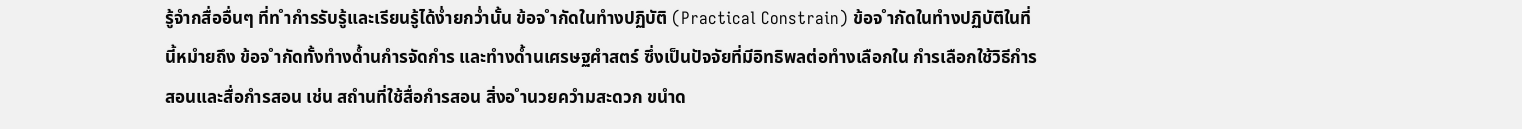รู้จำกสื่ออื่นๆ ที่ท ำกำรรับรู้และเรียนรู้ได้ง่ำยกว่ำนั้น ข้อจ ำกัดในทำงปฏิบัติ (Practical Constrain) ข้อจ ำกัดในทำงปฏิบัติในที่นี้หมำยถึง ข้อจ ำกัดทั้งทำงด้ำนกำรจัดกำร และทำงด้ำนเศรษฐศำสตร์ ซึ่งเป็นปัจจัยที่มีอิทธิพลต่อทำงเลือกใน กำรเลือกใช้วิธีกำรสอนและสื่อกำรสอน เช่น สถำนที่ใช้สื่อกำรสอน สิ่งอ ำนวยควำมสะดวก ขนำด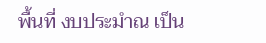พื้นที่ งบประมำณ เป็น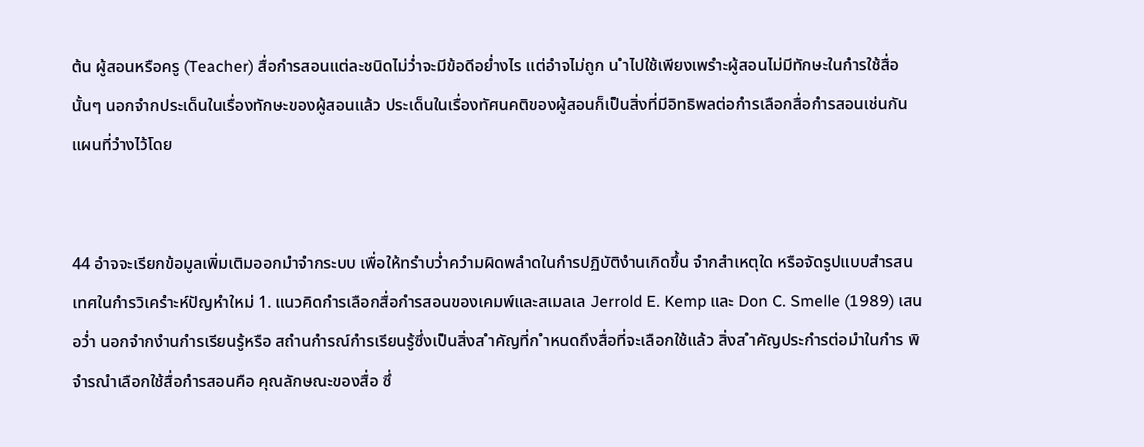ต้น ผู้สอนหรือครู (Teacher) สื่อกำรสอนแต่ละชนิดไม่ว่ำจะมีข้อดีอย่ำงไร แต่อำจไม่ถูก น ำไปใช้เพียงเพรำะผู้สอนไม่มีทักษะในกำรใช้สื่อนั้นๆ นอกจำกประเด็นในเรื่องทักษะของผู้สอนแล้ว ประเด็นในเรื่องทัศนคติของผู้สอนก็เป็นสิ่งที่มีอิทธิพลต่อกำรเลือกสื่อกำรสอนเช่นกันแผนที่วำงไว้โดย


44 อำจจะเรียกข้อมูลเพิ่มเติมออกมำจำกระบบ เพื่อให้ทรำบว่ำควำมผิดพลำดในกำรปฏิบัติงำนเกิดขึ้น จำกสำเหตุใด หรือจัดรูปแบบสำรสนเทศในกำรวิเครำะห์ปัญหำใหม่ 1. แนวคิดกำรเลือกสื่อกำรสอนของเคมพ์และสเมลเล Jerrold E. Kemp และ Don C. Smelle (1989) เสนอว่ำ นอกจำกงำนกำรเรียนรู้หรือ สถำนกำรณ์กำรเรียนรู้ซึ่งเป็นสิ่งส ำคัญที่ก ำหนดถึงสื่อที่จะเลือกใช้แล้ว สิ่งส ำคัญประกำรต่อมำในกำร พิจำรณำเลือกใช้สื่อกำรสอนคือ คุณลักษณะของสื่อ ซึ่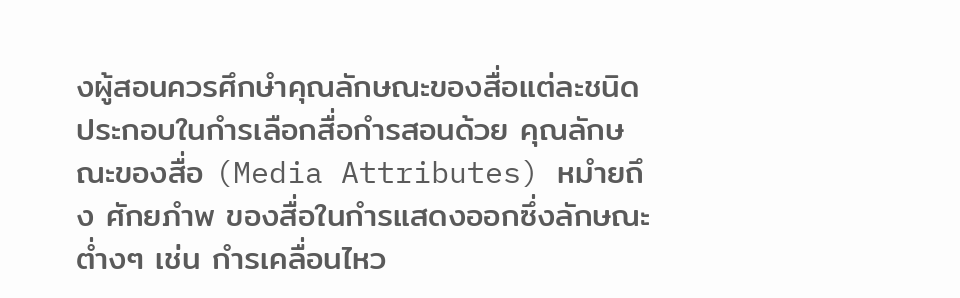งผู้สอนควรศึกษำคุณลักษณะของสื่อแต่ละชนิด ประกอบในกำรเลือกสื่อกำรสอนด้วย คุณลักษณะของสื่อ (Media Attributes) หมำยถึง ศักยภำพ ของสื่อในกำรแสดงออกซึ่งลักษณะต่ำงๆ เช่น กำรเคลื่อนไหว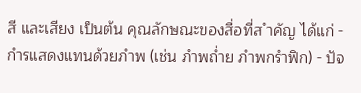สี และเสียง เป็นต้น คุณลักษณะของสื่อที่ส ำคัญ ได้แก่ - กำรแสดงแทนด้วยภำพ (เช่น ภำพถ่ำย ภำพกรำฟิก) - ปัจ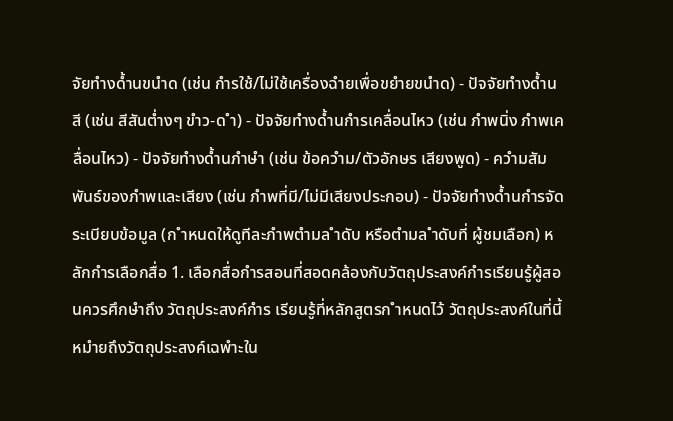จัยทำงด้ำนขนำด (เช่น กำรใช้/ไม่ใช้เครื่องฉำยเพื่อขยำยขนำด) - ปัจจัยทำงด้ำนสี (เช่น สีสันต่ำงๆ ขำว-ด ำ) - ปัจจัยทำงด้ำนกำรเคลื่อนไหว (เช่น ภำพนิ่ง ภำพเคลื่อนไหว) - ปัจจัยทำงด้ำนภำษำ (เช่น ข้อควำม/ตัวอักษร เสียงพูด) - ควำมสัมพันธ์ของภำพและเสียง (เช่น ภำพที่มี/ไม่มีเสียงประกอบ) - ปัจจัยทำงด้ำนกำรจัดระเบียบข้อมูล (ก ำหนดให้ดูทีละภำพตำมล ำดับ หรือตำมล ำดับที่ ผู้ชมเลือก) หลักกำรเลือกสื่อ 1. เลือกสื่อกำรสอนที่สอดคล้องกับวัตถุประสงค์กำรเรียนรู้ผู้สอนควรศึกษำถึง วัตถุประสงค์กำร เรียนรู้ที่หลักสูตรก ำหนดไว้ วัตถุประสงค์ในที่นี้หมำยถึงวัตถุประสงค์เฉพำะใน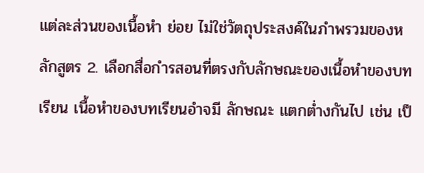แต่ละส่วนของเนื้อหำ ย่อย ไม่ใช่วัตถุประสงค์ในภำพรวมของหลักสูตร 2. เลือกสื่อกำรสอนที่ตรงกับลักษณะของเนื้อหำของบทเรียน เนื้อหำของบทเรียนอำจมี ลักษณะ แตกต่ำงกันไป เช่น เป็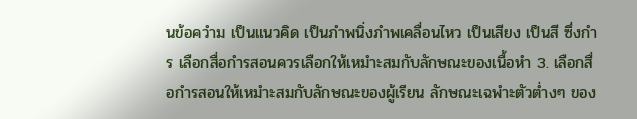นข้อควำม เป็นแนวคิด เป็นภำพนิ่งภำพเคลื่อนไหว เป็นเสียง เป็นสี ซึ่งกำร เลือกสื่อกำรสอนควรเลือกให้เหมำะสมกับลักษณะของเนื้อหำ 3. เลือกสื่อกำรสอนให้เหมำะสมกับลักษณะของผู้เรียน ลักษณะเฉพำะตัวต่ำงๆ ของ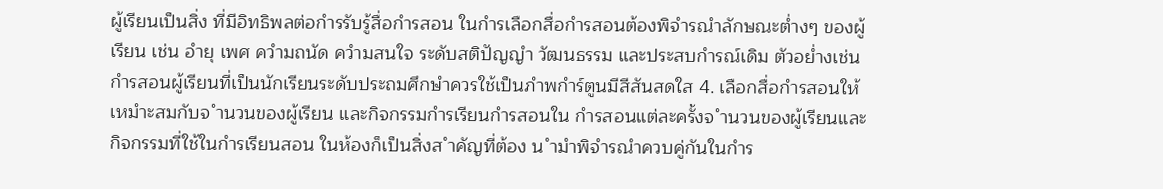ผู้เรียนเป็นสิ่ง ที่มีอิทธิพลต่อกำรรับรู้สื่อกำรสอน ในกำรเลือกสื่อกำรสอนต้องพิจำรณำลักษณะต่ำงๆ ของผู้เรียน เช่น อำยุ เพศ ควำมถนัด ควำมสนใจ ระดับสติปัญญำ วัฒนธรรม และประสบกำรณ์เดิม ตัวอย่ำงเช่น กำรสอนผู้เรียนที่เป็นนักเรียนระดับประถมศึกษำควรใช้เป็นภำพกำร์ตูนมีสีสันสดใส 4. เลือกสื่อกำรสอนให้เหมำะสมกับจ ำนวนของผู้เรียน และกิจกรรมกำรเรียนกำรสอนใน กำรสอนแต่ละครั้งจ ำนวนของผู้เรียนและกิจกรรมที่ใช้ในกำรเรียนสอน ในห้องก็เป็นสิ่งส ำคัญที่ต้อง น ำมำพิจำรณำควบคู่กันในกำร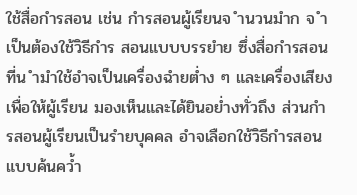ใช้สื่อกำรสอน เช่น กำรสอนผู้เรียนจ ำนวนมำก จ ำเป็นต้องใช้วิธีกำร สอนแบบบรรยำย ซึ่งสื่อกำรสอนที่น ำมำใช้อำจเป็นเครื่องฉำยต่ำง ๆ และเครื่องเสียง เพื่อให้ผู้เรียน มองเห็นและได้ยินอย่ำงทั่วถึง ส่วนกำรสอนผู้เรียนเป็นรำยบุคคล อำจเลือกใช้วิธีกำรสอนแบบค้นคว้ำ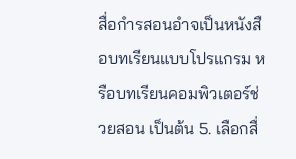สื่อกำรสอนอำจเป็นหนังสือบทเรียนแบบโปรแกรม หรือบทเรียนคอมพิวเตอร์ช่วยสอน เป็นต้น 5. เลือกสื่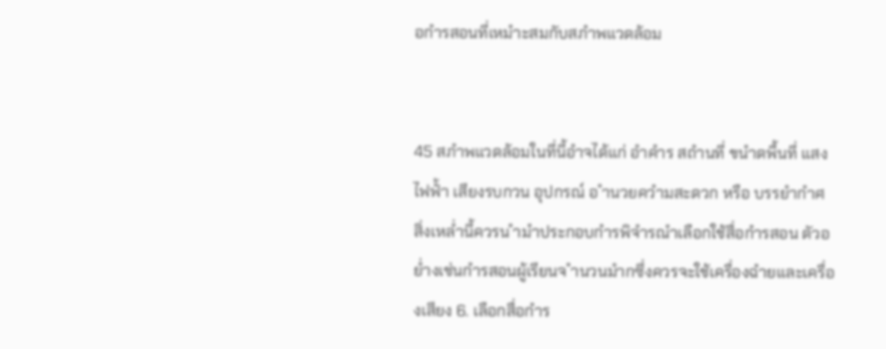อกำรสอนที่เหมำะสมกับสภำพแวดล้อม


45 สภำพแวดล้อมในที่นี้อำจได้แก่ อำคำร สถำนที่ ขนำดพื้นที่ แสง ไฟฟ้ำ เสียงรบกวน อุปกรณ์ อ ำนวยควำมสะดวก หรือ บรรยำกำศ สิ่งเหล่ำนี้ควรน ำมำประกอบกำรพิจำรณำเลือกใช้สื่อกำรสอน ตัวอย่ำงเช่นกำรสอนผู้เรียนจ ำนวนมำกซึ่งควรจะใช้เครื่องฉำยและเครื่องเสียง 6. เลือกสื่อกำร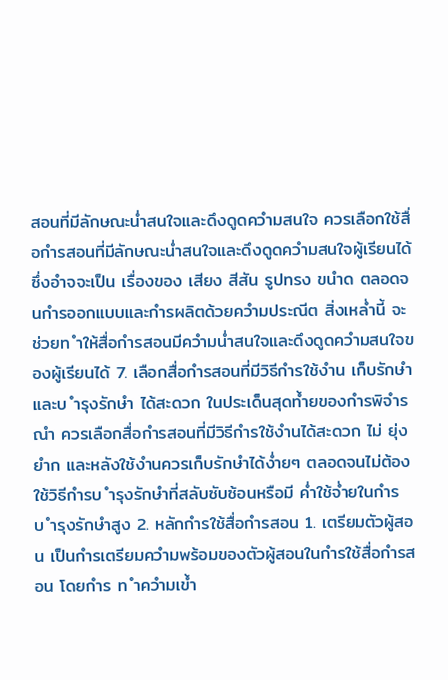สอนที่มีลักษณะน่ำสนใจและดึงดูดควำมสนใจ ควรเลือกใช้สื่อกำรสอนที่มีลักษณะน่ำสนใจและดึงดูดควำมสนใจผู้เรียนได้ ซึ่งอำจจะเป็น เรื่องของ เสียง สีสัน รูปทรง ขนำด ตลอดจนกำรออกแบบและกำรผลิตด้วยควำมประณีต สิ่งเหล่ำนี้ จะช่วยท ำให้สื่อกำรสอนมีควำมน่ำสนใจและดึงดูดควำมสนใจของผู้เรียนได้ 7. เลือกสื่อกำรสอนที่มีวิธีกำรใช้งำน เก็บรักษำ และบ ำรุงรักษำ ได้สะดวก ในประเด็นสุดท้ำยของกำรพิจำรณำ ควรเลือกสื่อกำรสอนที่มีวิธีกำรใช้งำนได้สะดวก ไม่ ยุ่งยำก และหลังใช้งำนควรเก็บรักษำได้ง่ำยๆ ตลอดจนไม่ต้องใช้วิธีกำรบ ำรุงรักษำที่สลับซับซ้อนหรือมี ค่ำใช้จ่ำยในกำรบ ำรุงรักษำสูง 2. หลักกำรใช้สื่อกำรสอน 1. เตรียมตัวผู้สอน เป็นกำรเตรียมควำมพร้อมของตัวผู้สอนในกำรใช้สื่อกำรสอน โดยกำร ท ำควำมเข้ำ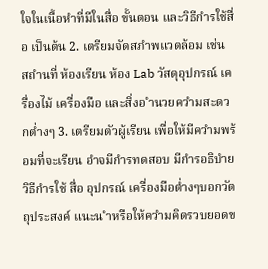ใจในเนื้อหำที่มีในสื่อ ขั้นตอน และวิธีกำรใช้สื่อ เป็นต้น 2. เตรียมจัดสภำพแวดล้อม เช่น สถำนที่ ห้องเรียน ห้อง Lab วัสดุอุปกรณ์ เครื่องไม้ เครื่องมือ และสิ่งอ ำนวยควำมสะดวกต่ำงๆ 3. เตรียมตัวผู้เรียน เพื่อให้มีควำมพร้อมที่จะเรียน อำจมีกำรทดสอบ มีกำรอธิบำยวิธีกำรใช้ สื่อ อุปกรณ์ เครื่องมือต่ำงๆบอกวัตถุประสงค์ แนะน ำหรือให้ควำมคิดรวบยอดข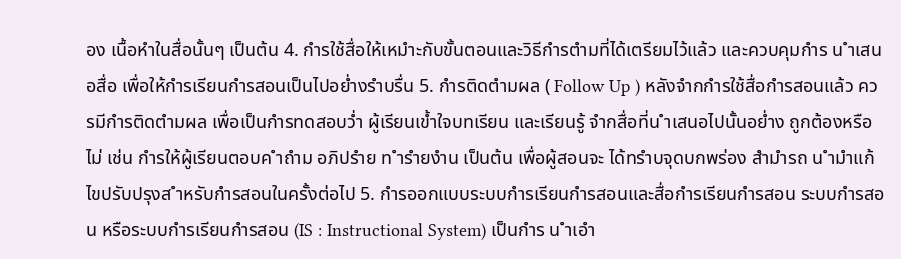อง เนื้อหำในสื่อนั้นๆ เป็นต้น 4. กำรใช้สื่อให้เหมำะกับขั้นตอนและวิธีกำรตำมที่ได้เตรียมไว้แล้ว และควบคุมกำร น ำเสนอสื่อ เพื่อให้กำรเรียนกำรสอนเป็นไปอย่ำงรำบรื่น 5. กำรติดตำมผล ( Follow Up ) หลังจำกกำรใช้สื่อกำรสอนแล้ว ควรมีกำรติดตำมผล เพื่อเป็นกำรทดสอบว่ำ ผู้เรียนเข้ำใจบทเรียน และเรียนรู้ จำกสื่อที่น ำเสนอไปนั้นอย่ำง ถูกต้องหรือไม่ เช่น กำรให้ผู้เรียนตอบค ำถำม อภิปรำย ท ำรำยงำน เป็นต้น เพื่อผู้สอนจะ ได้ทรำบจุดบกพร่อง สำมำรถ น ำมำแก้ไขปรับปรุงส ำหรับกำรสอนในครั้งต่อไป 5. กำรออกแบบระบบกำรเรียนกำรสอนและสื่อกำรเรียนกำรสอน ระบบกำรสอน หรือระบบกำรเรียนกำรสอน (IS : Instructional System) เป็นกำร น ำเอำ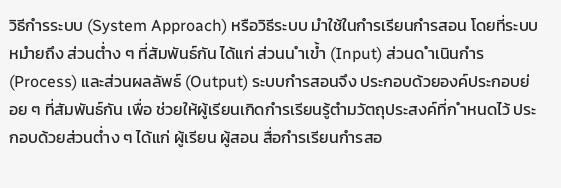วิธีกำรระบบ (System Approach) หรือวิธีระบบ มำใช้ในกำรเรียนกำรสอน โดยที่ระบบ หมำยถึง ส่วนต่ำง ๆ ที่สัมพันธ์กัน ได้แก่ ส่วนน ำเข้ำ (Input) ส่วนด ำเนินกำร (Process) และส่วนผลลัพธ์ (Output) ระบบกำรสอนจึง ประกอบด้วยองค์ประกอบย่อย ๆ ที่สัมพันธ์กัน เพื่อ ช่วยให้ผู้เรียนเกิดกำรเรียนรู้ตำมวัตถุประสงค์ที่ก ำหนดไว้ ประกอบด้วยส่วนต่ำง ๆ ได้แก่ ผู้เรียน ผู้สอน สื่อกำรเรียนกำรสอ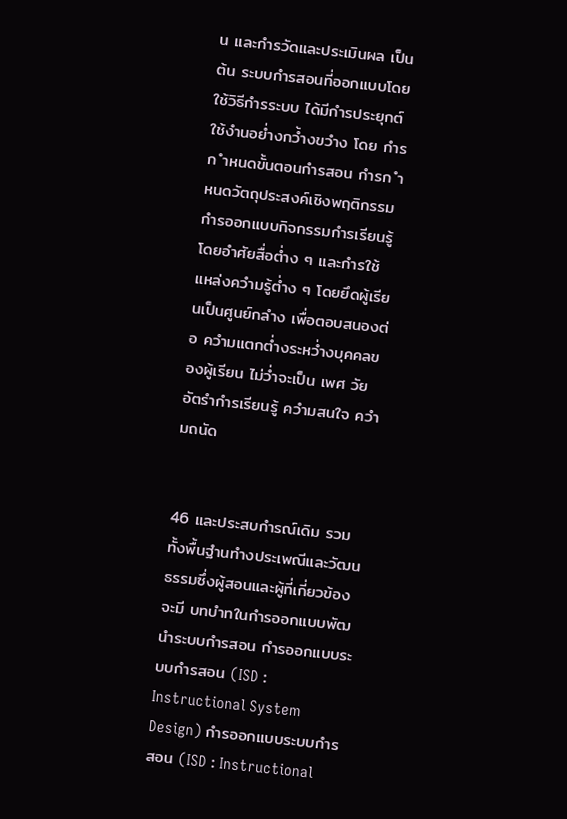น และกำรวัดและประเมินผล เป็นต้น ระบบกำรสอนที่ออกแบบโดยใช้วิธีกำรระบบ ได้มีกำรประยุกต์ใช้งำนอย่ำงกว้ำงขวำง โดย กำรก ำหนดขั้นตอนกำรสอน กำรก ำหนดวัตถุประสงค์เชิงพฤติกรรม กำรออกแบบกิจกรรมกำรเรียนรู้ โดยอำศัยสื่อต่ำง ๆ และกำรใช้แหล่งควำมรู้ต่ำง ๆ โดยยึดผู้เรียนเป็นศูนย์กลำง เพื่อตอบสนองต่อ ควำมแตกต่ำงระหว่ำงบุคคลของผู้เรียน ไม่ว่ำจะเป็น เพศ วัย อัตรำกำรเรียนรู้ ควำมสนใจ ควำมถนัด


46 และประสบกำรณ์เดิม รวมทั้งพื้นฐำนทำงประเพณีและวัฒนธรรมซึ่งผู้สอนและผู้ที่เกี่ยวข้องจะมี บทบำทในกำรออกแบบพัฒนำระบบกำรสอน กำรออกแบบระบบกำรสอน (ISD : Instructional System Design) กำรออกแบบระบบกำรสอน (ISD : Instructional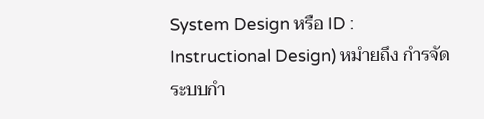System Design หรือ ID : Instructional Design) หมำยถึง กำรจัดระบบกำ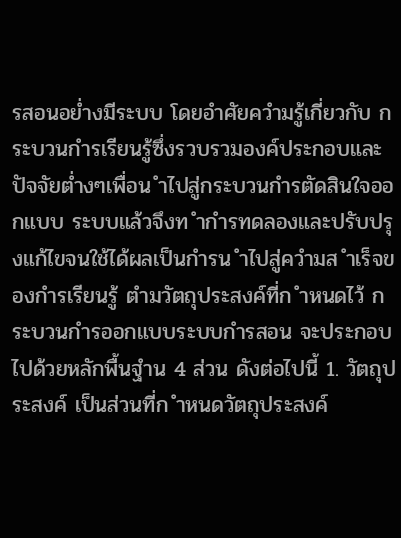รสอนอย่ำงมีระบบ โดยอำศัยควำมรู้เกี่ยวกับ กระบวนกำรเรียนรู้ซึ่งรวบรวมองค์ประกอบและปัจจัยต่ำงๆเพื่อน ำไปสู่กระบวนกำรตัดสินใจออกแบบ ระบบแล้วจึงท ำกำรทดลองและปรับปรุงแก้ไขจนใช้ได้ผลเป็นกำรน ำไปสู่ควำมส ำเร็จของกำรเรียนรู้ ตำมวัตถุประสงค์ที่ก ำหนดไว้ กระบวนกำรออกแบบระบบกำรสอน จะประกอบไปด้วยหลักพื้นฐำน 4 ส่วน ดังต่อไปนี้ 1. วัตถุประสงค์ เป็นส่วนที่ก ำหนดวัตถุประสงค์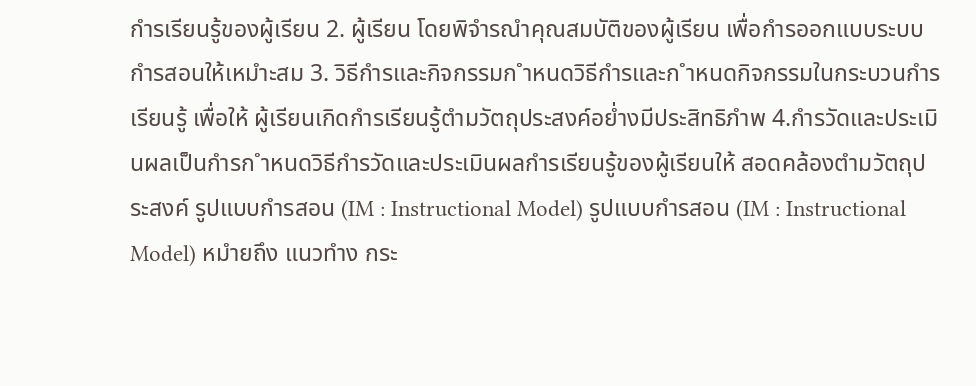กำรเรียนรู้ของผู้เรียน 2. ผู้เรียน โดยพิจำรณำคุณสมบัติของผู้เรียน เพื่อกำรออกแบบระบบกำรสอนให้เหมำะสม 3. วิธีกำรและกิจกรรมก ำหนดวิธีกำรและก ำหนดกิจกรรมในกระบวนกำรเรียนรู้ เพื่อให้ ผู้เรียนเกิดกำรเรียนรู้ตำมวัตถุประสงค์อย่ำงมีประสิทธิภำพ 4.กำรวัดและประเมินผลเป็นกำรก ำหนดวิธีกำรวัดและประเมินผลกำรเรียนรู้ของผู้เรียนให้ สอดคล้องตำมวัตถุประสงค์ รูปแบบกำรสอน (IM : Instructional Model) รูปแบบกำรสอน (IM : Instructional Model) หมำยถึง แนวทำง กระ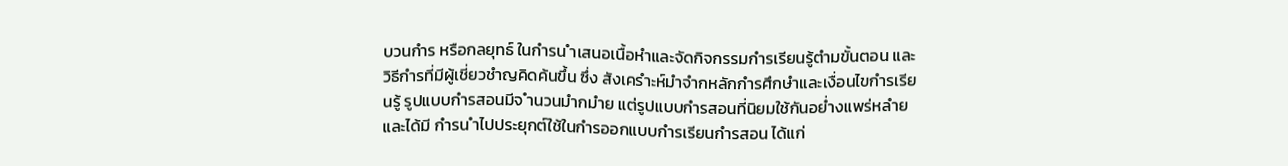บวนกำร หรือกลยุทธ์ ในกำรน ำเสนอเนื้อหำและจัดกิจกรรมกำรเรียนรู้ตำมขั้นตอน และวิธีกำรที่มีผู้เชี่ยวชำญคิดค้นขึ้น ซึ่ง สังเครำะห์มำจำกหลักกำรศึกษำและเงื่อนไขกำรเรียนรู้ รูปแบบกำรสอนมีจ ำนวนมำกมำย แต่รูปแบบกำรสอนที่นิยมใช้กันอย่ำงแพร่หลำยและได้มี กำรน ำไปประยุกต์ใช้ในกำรออกแบบกำรเรียนกำรสอน ได้แก่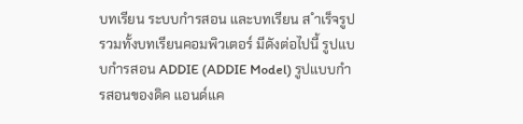บทเรียน ระบบกำรสอน และบทเรียน ส ำเร็จรูปรวมทั้งบทเรียนคอมพิวเตอร์ มีดังต่อไปนี้ รูปแบบกำรสอน ADDIE (ADDIE Model) รูปแบบกำรสอนของดิค แอนด์แค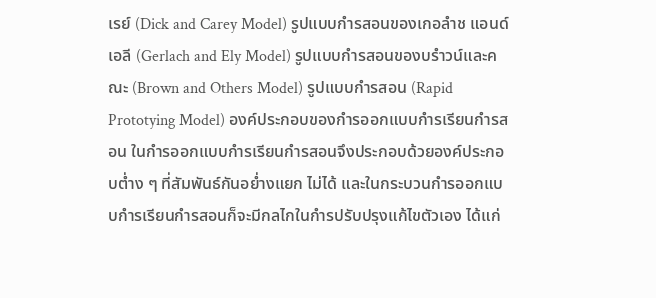เรย์ (Dick and Carey Model) รูปแบบกำรสอนของเกอลำช แอนด์เอลี (Gerlach and Ely Model) รูปแบบกำรสอนของบรำวน์และคณะ (Brown and Others Model) รูปแบบกำรสอน (Rapid Prototying Model) องค์ประกอบของกำรออกแบบกำรเรียนกำรสอน ในกำรออกแบบกำรเรียนกำรสอนจึงประกอบด้วยองค์ประกอบต่ำง ๆ ที่สัมพันธ์กันอย่ำงแยก ไม่ได้ และในกระบวนกำรออกแบบกำรเรียนกำรสอนก็จะมีกลไกในกำรปรับปรุงแก้ไขตัวเอง ได้แก่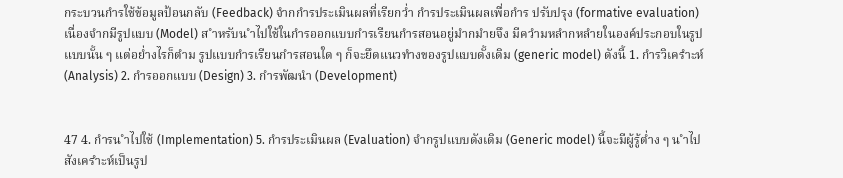กระบวนกำรใช้ข้อมูลป้อนกลับ (Feedback) จำกกำรประเมินผลที่เรียกว่ำ กำรประเมินผลเพื่อกำร ปรับปรุง (formative evaluation) เนื่องจำกมีรูปแบบ (Model) ส ำหรับน ำไปใช้ในกำรออกแบบกำรเรียนกำรสอนอยู่มำกมำยจึง มีควำมหลำกหลำยในองค์ประกอบในรูปแบบนั้น ๆ แต่อย่ำงไรก็ตำม รูปแบบกำรเรียนกำรสอนใด ๆ ก็จะยึดแนวทำงของรูปแบบดั้งเดิม (generic model) ดังนี้ 1. กำรวิเครำะห์ (Analysis) 2. กำรออกแบบ (Design) 3. กำรพัฒนำ (Development)


47 4. กำรน ำไปใช้ (Implementation) 5. กำรประเมินผล (Evaluation) จำกรูปแบบดังเดิม (Generic model) นี้จะมีผู้รู้ต่ำง ๆ น ำไปสังเครำะห์เป็นรูป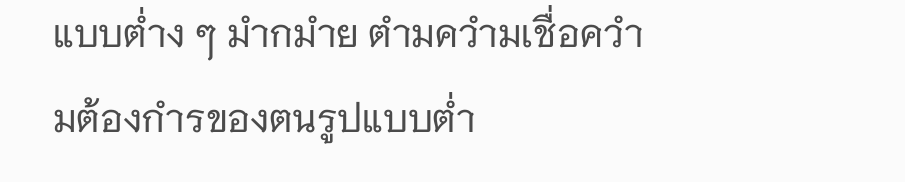แบบต่ำง ๆ มำกมำย ตำมควำมเชื่อควำมต้องกำรของตนรูปแบบต่ำ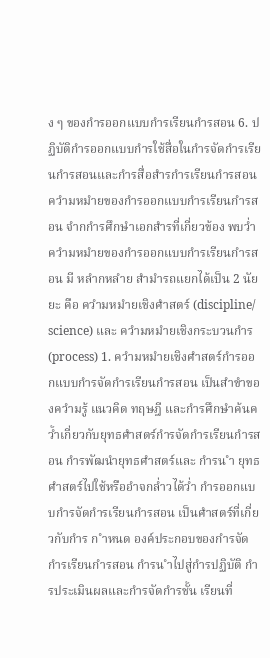ง ๆ ของกำรออกแบบกำรเรียนกำรสอน 6. ปฏิบัติกำรออกแบบกำรใช้สื่อในกำรจัดกำรเรียนกำรสอนและกำรสื่อสำรกำรเรียนกำรสอน ควำมหมำยของกำรออกแบบกำรเรียนกำรสอน จำกกำรศึกษำเอกสำรที่เกี่ยวข้อง พบว่ำควำมหมำยของกำรออกแบบกำรเรียนกำรสอน มี หลำกหลำย สำมำรถแยกได้เป็น 2 นัยยะ คือ ควำมหมำยเชิงศำสตร์ (discipline/ science) และ ควำมหมำยเชิงกระบวนกำร (process) 1. ควำมหมำยเชิงศำสตร์กำรออกแบบกำรจัดกำรเรียนกำรสอน เป็นสำขำของควำมรู้ แนวคิด ทฤษฎี และกำรศึกษำค้นคว้ำเกี่ยวกับยุทธศำสตร์กำรจัดกำรเรียนกำรสอน กำรพัฒนำยุทธศำสตร์และ กำรน ำ ยุทธศำสตร์ไปใช้หรืออำจกล่ำวได้ว่ำ กำรออกแบบกำรจัดกำรเรียนกำรสอน เป็นศำสตร์ที่เกี่ยวกับกำร ก ำหนด องค์ประกอบของกำรจัดกำรเรียนกำรสอน กำรน ำไปสู่กำรปฏิบัติ กำรประเมินผลและกำรจัดกำรชั้น เรียนที่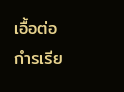เอื้อต่อกำรเรีย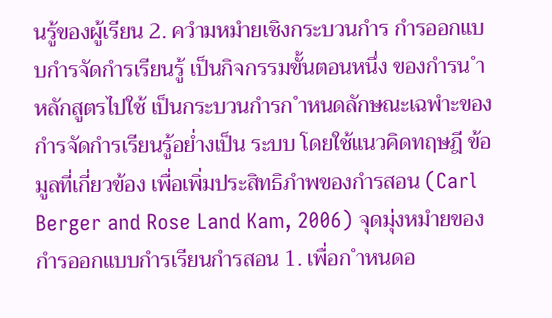นรู้ของผู้เรียน 2. ควำมหมำยเชิงกระบวนกำร กำรออกแบบกำรจัดกำรเรียนรู้ เป็นกิจกรรมขั้นตอนหนึ่ง ของกำรน ำหลักสูตรไปใช้ เป็นกระบวนกำรก ำหนดลักษณะเฉพำะของกำรจัดกำรเรียนรู้อย่ำงเป็น ระบบ โดยใช้แนวคิดทฤษฎี ข้อมูลที่เกี่ยวข้อง เพื่อเพิ่มประสิทธิภำพของกำรสอน (Carl Berger and Rose Land Kam, 2006) จุดมุ่งหมำยของกำรออกแบบกำรเรียนกำรสอน 1. เพื่อก ำหนดอ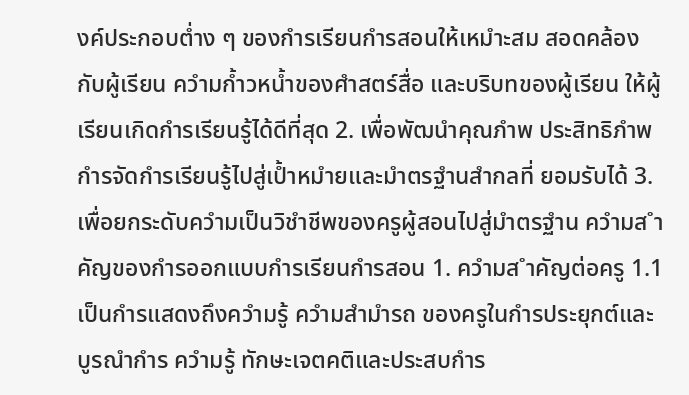งค์ประกอบต่ำง ๆ ของกำรเรียนกำรสอนให้เหมำะสม สอดคล้องกับผู้เรียน ควำมก้ำวหน้ำของศำสตร์สื่อ และบริบทของผู้เรียน ให้ผู้เรียนเกิดกำรเรียนรู้ได้ดีที่สุด 2. เพื่อพัฒนำคุณภำพ ประสิทธิภำพกำรจัดกำรเรียนรู้ไปสู่เป้ำหมำยและมำตรฐำนสำกลที่ ยอมรับได้ 3. เพื่อยกระดับควำมเป็นวิชำชีพของครูผู้สอนไปสู่มำตรฐำน ควำมส ำคัญของกำรออกแบบกำรเรียนกำรสอน 1. ควำมส ำคัญต่อครู 1.1 เป็นกำรแสดงถึงควำมรู้ ควำมสำมำรถ ของครูในกำรประยุกต์และบูรณำกำร ควำมรู้ ทักษะเจตคติและประสบกำร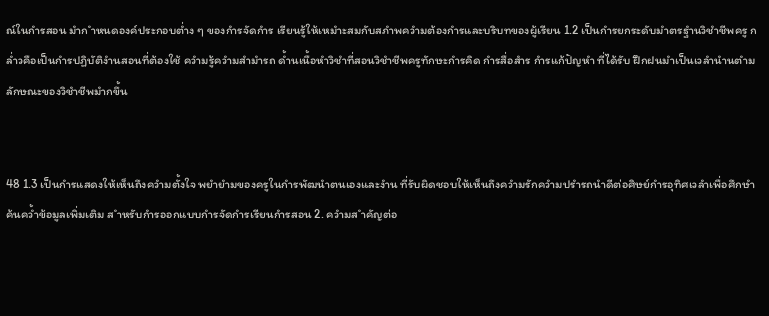ณ์ในกำรสอน มำก ำหนดองค์ประกอบต่ำง ๆ ของกำรจัดกำร เรียนรู้ให้เหมำะสมกับสภำพควำมต้องกำรและบริบทของผู้เรียน 1.2 เป็นกำรยกระดับมำตรฐำนวิชำชีพครู กล่ำวคือเป็นกำรปฏิบัติงำนสอนที่ต้องใช้ ควำมรู้ควำมสำมำรถ ด้ำนเนื้อหำวิชำที่สอนวิชำชีพครูทักษะกำรคิด กำรสื่อสำร กำรแก้ปัญหำ ที่ได้รับ ฝึกฝนมำเป็นเวลำนำนตำมลักษณะของวิชำชีพมำกขึ้น


48 1.3 เป็นกำรแสดงให้เห็นถึงควำมตั้งใจ พยำยำมของครูในกำรพัฒนำตนเองและงำน ที่รับผิดชอบให้เห็นถึงควำมรักควำมปรำรถนำดีต่อศิษย์กำรอุทิศเวลำเพื่อศึกษำค้นคว้ำข้อมูลเพิ่มเติม ส ำหรับกำรออกแบบกำรจัดกำรเรียนกำรสอน 2. ควำมส ำคัญต่อ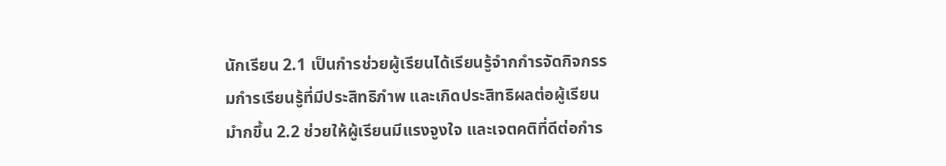นักเรียน 2.1 เป็นกำรช่วยผู้เรียนได้เรียนรู้จำกกำรจัดกิจกรรมกำรเรียนรู้ที่มีประสิทธิภำพ และเกิดประสิทธิผลต่อผู้เรียนมำกขึ้น 2.2 ช่วยให้ผู้เรียนมีแรงจูงใจ และเจตคติที่ดีต่อกำร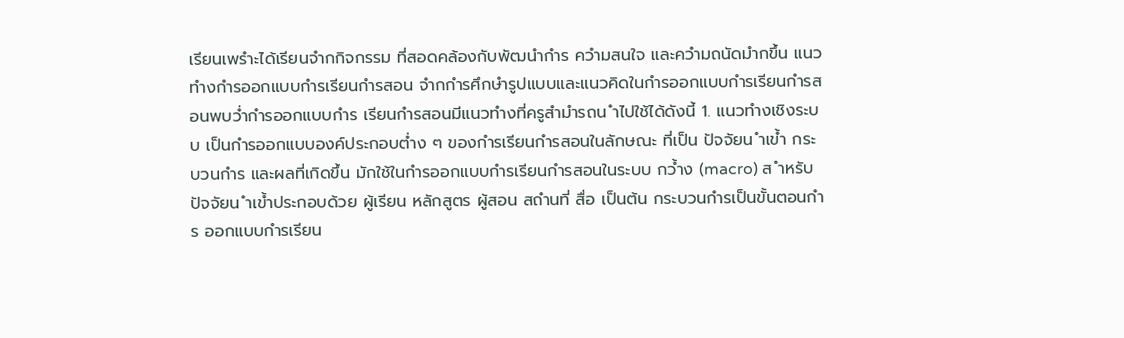เรียนเพรำะได้เรียนจำกกิจกรรม ที่สอดคล้องกับพัฒนำกำร ควำมสนใจ และควำมถนัดมำกขึ้น แนวทำงกำรออกแบบกำรเรียนกำรสอน จำกกำรศึกษำรูปแบบและแนวคิดในกำรออกแบบกำรเรียนกำรสอนพบว่ำกำรออกแบบกำร เรียนกำรสอนมีแนวทำงที่ครูสำมำรถน ำไปใช้ได้ดังนี้ 1. แนวทำงเชิงระบบ เป็นกำรออกแบบองค์ประกอบต่ำง ๆ ของกำรเรียนกำรสอนในลักษณะ ที่เป็น ปัจจัยน ำเข้ำ กระบวนกำร และผลที่เกิดขึ้น มักใช้ในกำรออกแบบกำรเรียนกำรสอนในระบบ กว้ำง (macro) ส ำหรับปัจจัยน ำเข้ำประกอบด้วย ผู้เรียน หลักสูตร ผู้สอน สถำนที่ สื่อ เป็นต้น กระบวนกำรเป็นขั้นตอนกำร ออกแบบกำรเรียน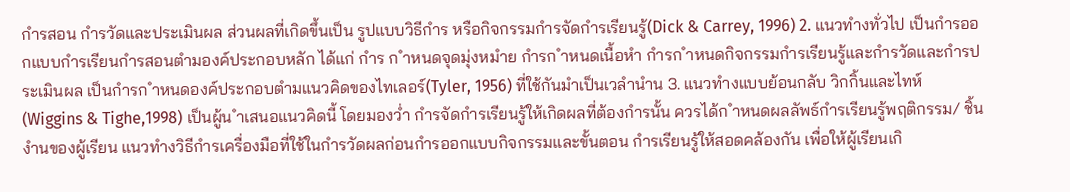กำรสอน กำรวัดและประเมินผล ส่วนผลที่เกิดขึ้นเป็น รูปแบบวิธีกำร หรือกิจกรรมกำรจัดกำรเรียนรู้(Dick & Carrey, 1996) 2. แนวทำงทั่วไป เป็นกำรออกแบบกำรเรียนกำรสอนตำมองค์ประกอบหลัก ได้แก่ กำร ก ำหนดจุดมุ่งหมำย กำรก ำหนดเนื้อหำ กำรก ำหนดกิจกรรมกำรเรียนรู้และกำรวัดและกำรประเมินผล เป็นกำรก ำหนดองค์ประกอบตำมแนวคิดของไทเลอร์(Tyler, 1956) ที่ใช้กันมำเป็นเวลำนำน 3. แนวทำงแบบย้อนกลับ วิกกิ้นและไทห์ (Wiggins & Tighe,1998) เป็นผู้น ำเสนอแนวคิดนี้ โดยมองว่ำ กำรจัดกำรเรียนรู้ให้เกิดผลที่ต้องกำรนั้น ควรได้ก ำหนดผลลัพธ์กำรเรียนรู้พฤติกรรม/ ชิ้นงำนของผู้เรียน แนวทำงวิธีกำรเครื่องมือที่ใช้ในกำรวัดผลก่อนกำรออกแบบกิจกรรมและขั้นตอน กำรเรียนรู้ให้สอดคล้องกัน เพื่อให้ผู้เรียนเกิ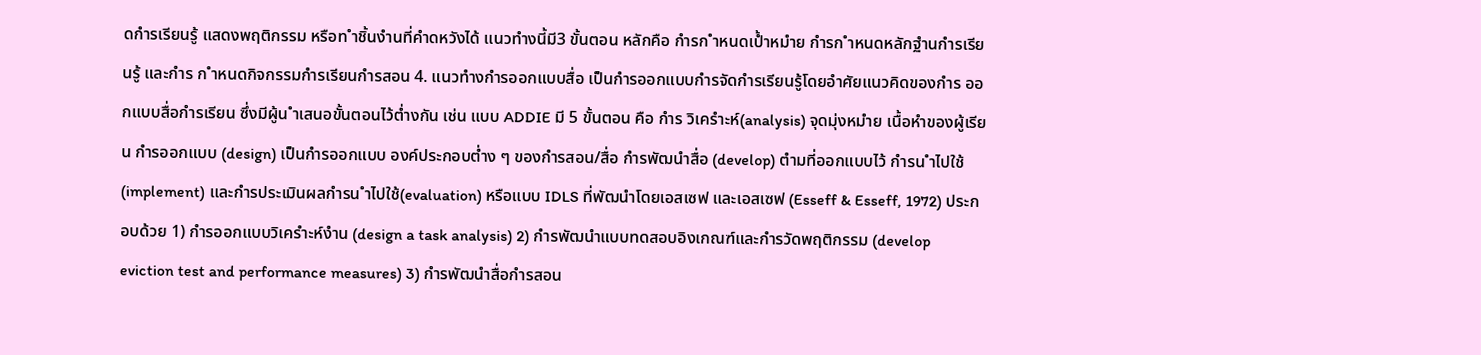ดกำรเรียนรู้ แสดงพฤติกรรม หรือท ำชิ้นงำนที่คำดหวังได้ แนวทำงนี้มี3 ขั้นตอน หลักคือ กำรก ำหนดเป้ำหมำย กำรก ำหนดหลักฐำนกำรเรียนรู้ และกำร ก ำหนดกิจกรรมกำรเรียนกำรสอน 4. แนวทำงกำรออกแบบสื่อ เป็นกำรออกแบบกำรจัดกำรเรียนรู้โดยอำศัยแนวคิดของกำร ออกแบบสื่อกำรเรียน ซึ่งมีผู้น ำเสนอขั้นตอนไว้ต่ำงกัน เช่น แบบ ADDIE มี 5 ขั้นตอน คือ กำร วิเครำะห์(analysis) จุดมุ่งหมำย เนื้อหำของผู้เรียน กำรออกแบบ (design) เป็นกำรออกแบบ องค์ประกอบต่ำง ๆ ของกำรสอน/สื่อ กำรพัฒนำสื่อ (develop) ตำมที่ออกแบบไว้ กำรน ำไปใช้ (implement) และกำรประเมินผลกำรน ำไปใช้(evaluation) หรือแบบ IDLS ที่พัฒนำโดยเอสเซฟ และเอสเซฟ (Esseff & Esseff, 1972) ประกอบด้วย 1) กำรออกแบบวิเครำะห์งำน (design a task analysis) 2) กำรพัฒนำแบบทดสอบอิงเกณฑ์และกำรวัดพฤติกรรม (develop eviction test and performance measures) 3) กำรพัฒนำสื่อกำรสอน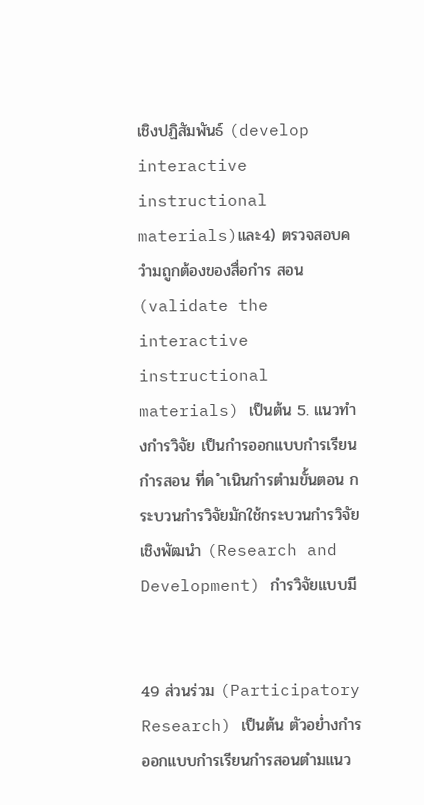เชิงปฏิสัมพันธ์ (develop interactive instructional materials)และ4) ตรวจสอบควำมถูกต้องของสื่อกำร สอน (validate the interactive instructional materials) เป็นต้น 5. แนวทำงกำรวิจัย เป็นกำรออกแบบกำรเรียนกำรสอน ที่ด ำเนินกำรตำมขั้นตอน กระบวนกำรวิจัยมักใช้กระบวนกำรวิจัยเชิงพัฒนำ (Research and Development) กำรวิจัยแบบมี


49 ส่วนร่วม (Participatory Research) เป็นต้น ตัวอย่ำงกำรออกแบบกำรเรียนกำรสอนตำมแนว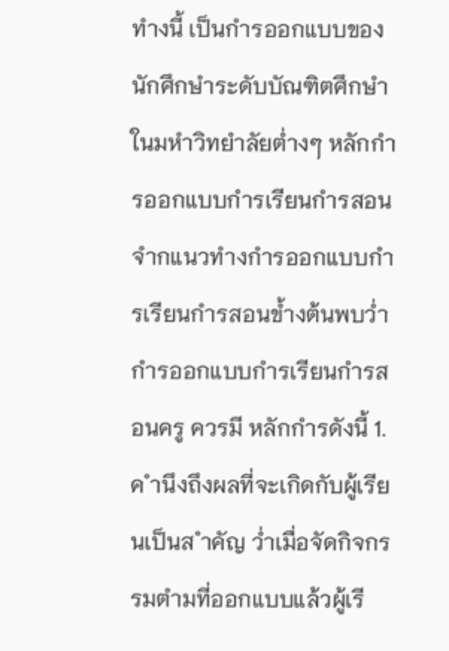ทำงนี้ เป็นกำรออกแบบของนักศึกษำระดับบัณฑิตศึกษำในมหำวิทยำลัยต่ำงๆ หลักกำรออกแบบกำรเรียนกำรสอน จำกแนวทำงกำรออกแบบกำรเรียนกำรสอนข้ำงต้นพบว่ำกำรออกแบบกำรเรียนกำรสอนครู ควรมี หลักกำรดังนี้ 1. ค ำนึงถึงผลที่จะเกิดกับผู้เรียนเป็นส ำคัญ ว่ำเมื่อจัดกิจกรรมตำมที่ออกแบบแล้วผู้เรี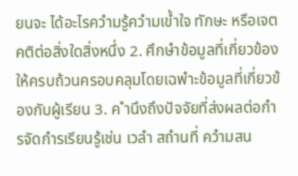ยนจะ ได้อะไรควำมรู้ควำมเข้ำใจ ทักษะ หรือเจตคติต่อสิ่งใดสิ่งหนึ่ง 2. ศึกษำข้อมูลที่เกี่ยวข้องให้ครบถ้วนครอบคลุมโดยเฉพำะข้อมูลที่เกี่ยวข้องกับผู้เรียน 3. ค ำนึงถึงปัจจัยที่ส่งผลต่อกำรจัดกำรเรียนรู้เช่น เวลำ สถำนที่ ควำมสน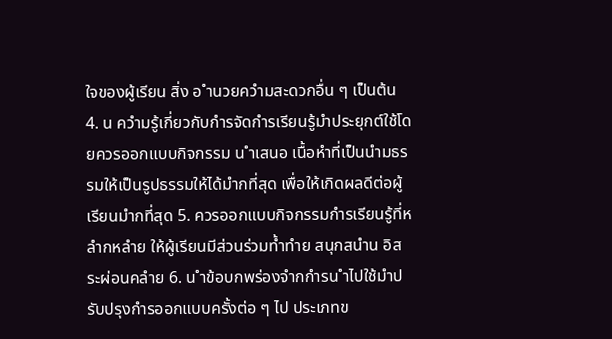ใจของผู้เรียน สิ่ง อ ำนวยควำมสะดวกอื่น ๆ เป็นต้น 4. น ควำมรู้เกี่ยวกับกำรจัดกำรเรียนรู้มำประยุกต์ใช้โดยควรออกแบบกิจกรรม น ำเสนอ เนื้อหำที่เป็นนำมธรรมให้เป็นรูปธรรมให้ได้มำกที่สุด เพื่อให้เกิดผลดีต่อผู้เรียนมำกที่สุด 5. ควรออกแบบกิจกรรมกำรเรียนรู้ที่หลำกหลำย ให้ผู้เรียนมีส่วนร่วมท้ำทำย สนุกสนำน อิสระผ่อนคลำย 6. น ำข้อบกพร่องจำกกำรน ำไปใช้มำปรับปรุงกำรออกแบบครั้งต่อ ๆ ไป ประเภทข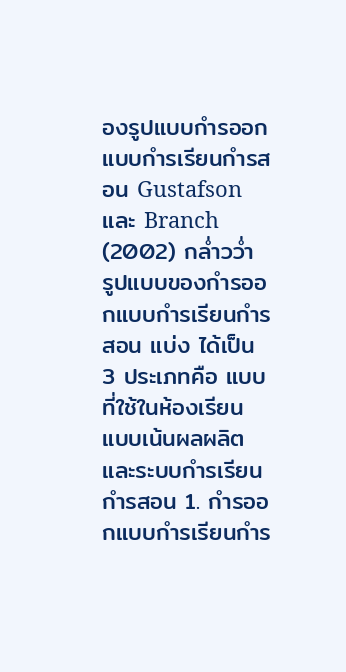องรูปแบบกำรออกแบบกำรเรียนกำรสอน Gustafson และ Branch (2002) กล่ำวว่ำ รูปแบบของกำรออกแบบกำรเรียนกำรสอน แบ่ง ได้เป็น 3 ประเภทคือ แบบที่ใช้ในห้องเรียน แบบเน้นผลผลิต และระบบกำรเรียนกำรสอน 1. กำรออกแบบกำรเรียนกำร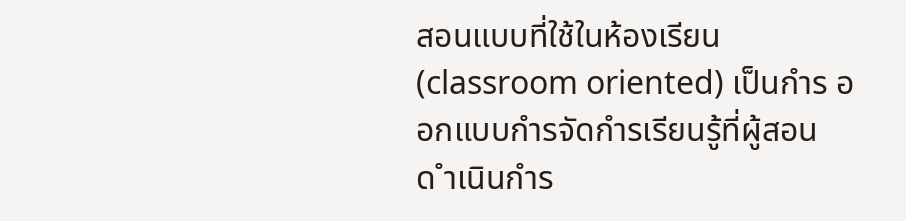สอนแบบที่ใช้ในห้องเรียน (classroom oriented) เป็นกำร ออกแบบกำรจัดกำรเรียนรู้ที่ผู้สอนด ำเนินกำร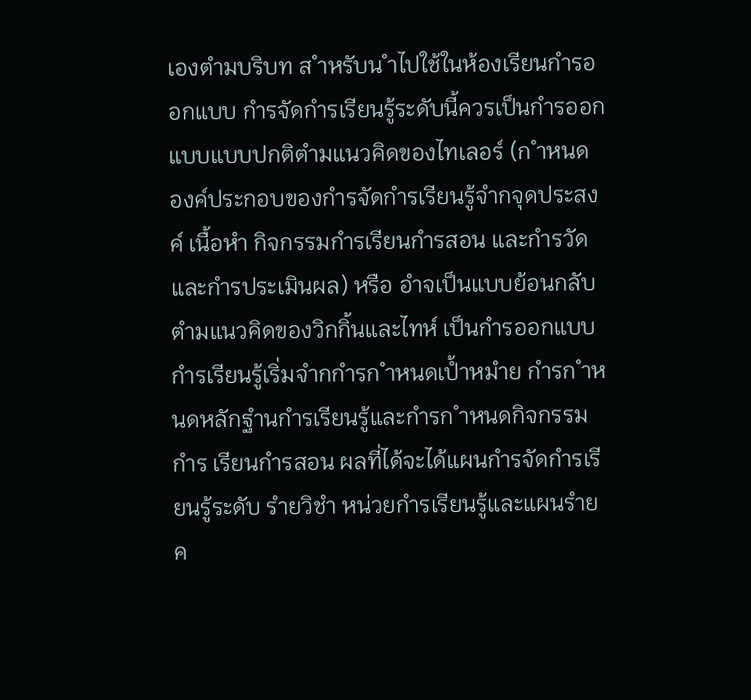เองตำมบริบท ส ำหรับน ำไปใช้ในห้องเรียนกำรออกแบบ กำรจัดกำรเรียนรู้ระดับนี้ควรเป็นกำรออกแบบแบบปกติตำมแนวคิดของไทเลอร์ (ก ำหนด องค์ประกอบของกำรจัดกำรเรียนรู้จำกจุดประสงค์ เนื้อหำ กิจกรรมกำรเรียนกำรสอน และกำรวัด และกำรประเมินผล) หรือ อำจเป็นแบบย้อนกลับตำมแนวคิดของวิกกิ้นและไทห์ เป็นกำรออกแบบ กำรเรียนรู้เริ่มจำกกำรก ำหนดเป้ำหมำย กำรก ำหนดหลักฐำนกำรเรียนรู้และกำรก ำหนดกิจกรรมกำร เรียนกำรสอน ผลที่ได้จะได้แผนกำรจัดกำรเรียนรู้ระดับ รำยวิชำ หน่วยกำรเรียนรู้และแผนรำยค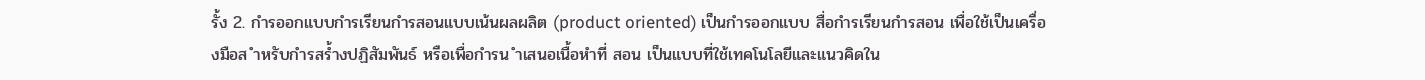รั้ง 2. กำรออกแบบกำรเรียนกำรสอนแบบเน้นผลผลิต (product oriented) เป็นกำรออกแบบ สื่อกำรเรียนกำรสอน เพื่อใช้เป็นเครื่องมือส ำหรับกำรสร้ำงปฏิสัมพันธ์ หรือเพื่อกำรน ำเสนอเนื้อหำที่ สอน เป็นแบบที่ใช้เทคโนโลยีและแนวคิดใน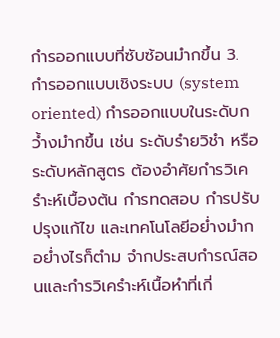กำรออกแบบที่ซับซ้อนมำกขึ้น 3. กำรออกแบบเชิงระบบ (system oriented) กำรออกแบบในระดับกว้ำงมำกขึ้น เช่น ระดับรำยวิชำ หรือระดับหลักสูตร ต้องอำศัยกำรวิเครำะห์เบื้องต้น กำรทดสอบ กำรปรับปรุงแก้ไข และเทคโนโลยีอย่ำงมำก อย่ำงไรก็ตำม จำกประสบกำรณ์สอนและกำรวิเครำะห์เนื้อหำที่เกี่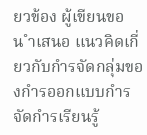ยวข้อง ผู้เขียนขอน ำเสนอ แนวคิดเกี่ยวกับกำรจัดกลุ่มของกำรออกแบบกำรจัดกำรเรียนรู้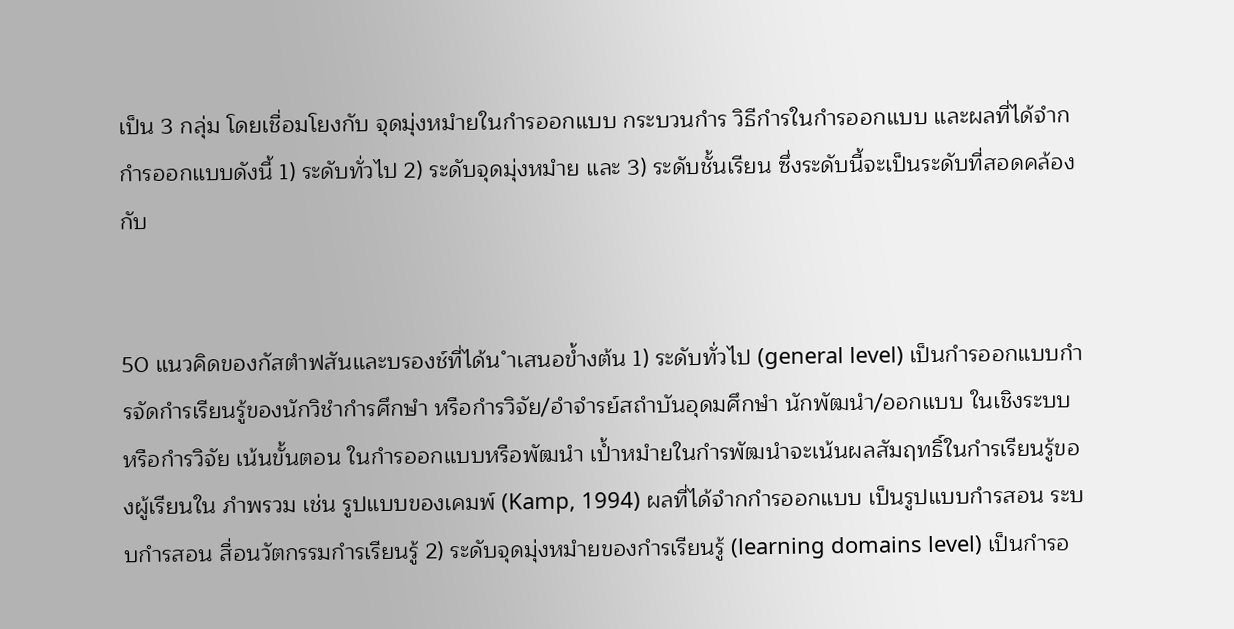เป็น 3 กลุ่ม โดยเชื่อมโยงกับ จุดมุ่งหมำยในกำรออกแบบ กระบวนกำร วิธีกำรในกำรออกแบบ และผลที่ได้จำกกำรออกแบบดังนี้ 1) ระดับทั่วไป 2) ระดับจุดมุ่งหมำย และ 3) ระดับชั้นเรียน ซึ่งระดับนี้จะเป็นระดับที่สอดคล้องกับ


50 แนวคิดของกัสตำฟสันและบรองช์ที่ได้น ำเสนอข้ำงต้น 1) ระดับทั่วไป (general level) เป็นกำรออกแบบกำรจัดกำรเรียนรู้ของนักวิชำกำรศึกษำ หรือกำรวิจัย/อำจำรย์สถำบันอุดมศึกษำ นักพัฒนำ/ออกแบบ ในเชิงระบบหรือกำรวิจัย เน้นขั้นตอน ในกำรออกแบบหรือพัฒนำ เป้ำหมำยในกำรพัฒนำจะเน้นผลสัมฤทธิ์ในกำรเรียนรู้ของผู้เรียนใน ภำพรวม เช่น รูปแบบของเคมพ์ (Kamp, 1994) ผลที่ได้จำกกำรออกแบบ เป็นรูปแบบกำรสอน ระบบกำรสอน สื่อนวัตกรรมกำรเรียนรู้ 2) ระดับจุดมุ่งหมำยของกำรเรียนรู้ (learning domains level) เป็นกำรอ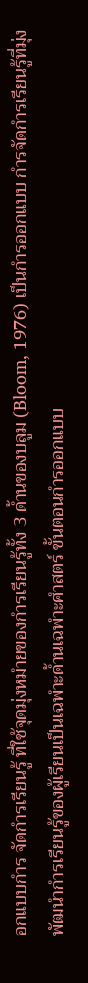อกแบบกำร จัดกำรเรียนรู้ ที่ใช้จุดมุ่งหมำยของกำรเรียนรู้ทั้ง 3 ด้ำนของบลูม (Bloom, 1976) เป็นกำรออกแบบ กำรจัดกำรเรียนรู้ที่มุ่งพัฒนำกำรเรียนรู้ของผู้เรียนเป็นเฉพำะด้ำนเฉพำะศำสตร์ ขั้นตอนกำรออกแบบ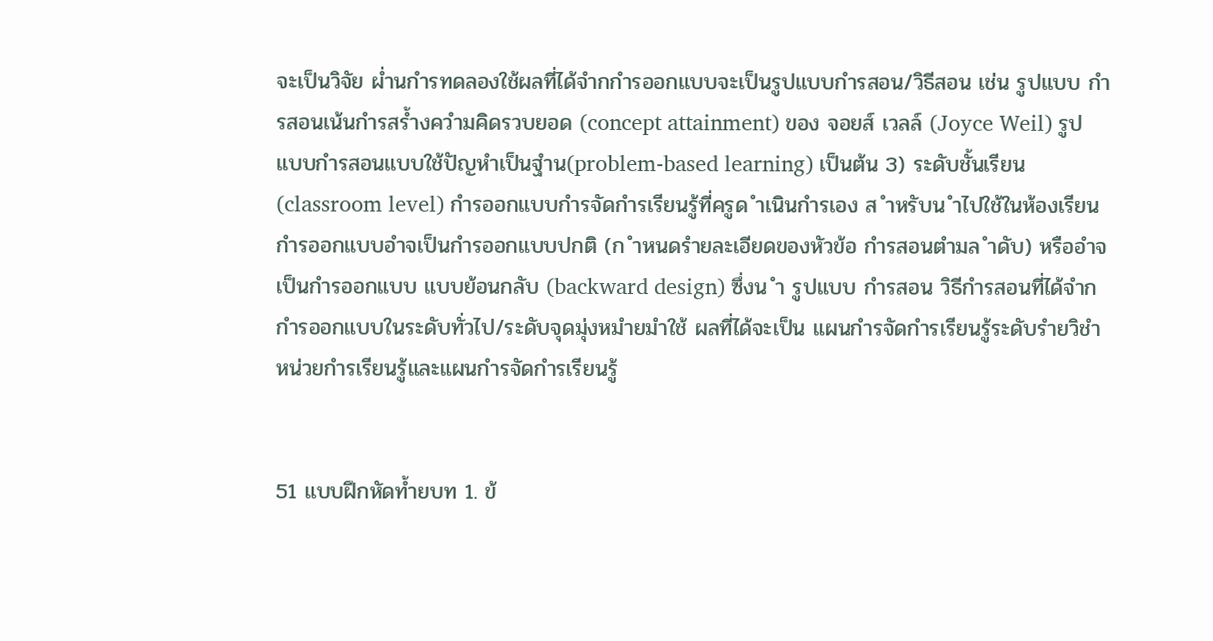จะเป็นวิจัย ผ่ำนกำรทดลองใช้ผลที่ได้จำกกำรออกแบบจะเป็นรูปแบบกำรสอน/วิธีสอน เช่น รูปแบบ กำรสอนเน้นกำรสร้ำงควำมคิดรวบยอด (concept attainment) ของ จอยส์ เวลล์ (Joyce Weil) รูปแบบกำรสอนแบบใช้ปัญหำเป็นฐำน(problem-based learning) เป็นต้น 3) ระดับชั้นเรียน (classroom level) กำรออกแบบกำรจัดกำรเรียนรู้ที่ครูด ำเนินกำรเอง ส ำหรับน ำไปใช้ในห้องเรียน กำรออกแบบอำจเป็นกำรออกแบบปกติ (ก ำหนดรำยละเอียดของหัวข้อ กำรสอนตำมล ำดับ) หรืออำจเป็นกำรออกแบบ แบบย้อนกลับ (backward design) ซึ่งน ำ รูปแบบ กำรสอน วิธีกำรสอนที่ได้จำกกำรออกแบบในระดับทั่วไป/ระดับจุดมุ่งหมำยมำใช้ ผลที่ได้จะเป็น แผนกำรจัดกำรเรียนรู้ระดับรำยวิชำ หน่วยกำรเรียนรู้และแผนกำรจัดกำรเรียนรู้


51 แบบฝึกหัดท้ำยบท 1. ข้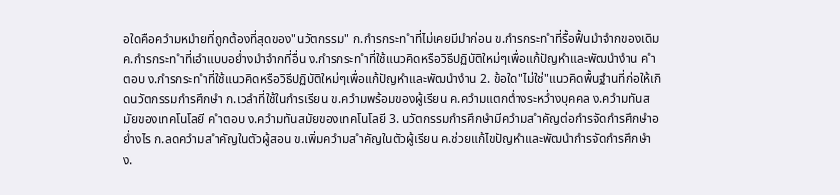อใดคือควำมหมำยที่ถูกต้องที่สุดของ"นวัตกรรม" ก.กำรกระท ำที่ไม่เคยมีมำก่อน ข.กำรกระท ำที่รื้อฟื้นมำจำกของเดิม ค.กำรกระท ำที่เอำแบบอย่ำงมำจำกที่อื่น ง.กำรกระท ำที่ใช้แนวคิดหรือวิธีปฏิบัติใหม่ๆเพื่อแก้ปัญหำและพัฒนำงำน ค ำตอบ ง.กำรกระท ำที่ใช้แนวคิดหรือวิธีปฏิบัติใหม่ๆเพื่อแก้ปัญหำและพัฒนำงำน 2. ข้อใด"ไม่ใช่"แนวคิดพื้นฐำนที่ก่อให้เกิดนวัตกรรมกำรศึกษำ ก.เวลำที่ใช้ในกำรเรียน ข.ควำมพร้อมของผู้เรียน ค.ควำมแตกต่ำงระหว่ำงบุคคล ง.ควำมทันสมัยของเทคโนโลยี ค ำตอบ ง.ควำมทันสมัยของเทคโนโลยี 3. นวัตกรรมกำรศึกษำมีควำมส ำคัญต่อกำรจัดกำรศึกษำอย่ำงไร ก.ลดควำมส ำคัญในตัวผู้สอน ข.เพิ่มควำมส ำคัญในตัวผู้เรียน ค.ช่วยแก้ไขปัญหำและพัฒนำกำรจัดกำรศึกษำ ง.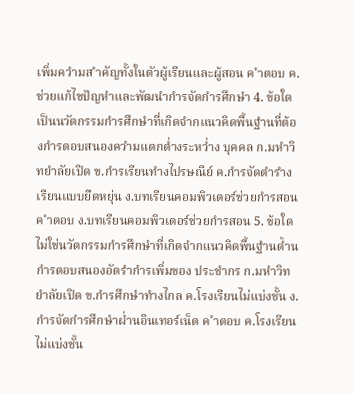เพิ่มควำมส ำคัญทั้งในตัวผู้เรียนและผู้สอน ค ำตอบ ค.ช่วยแก้ไขปัญหำและพัฒนำกำรจัดกำรศึกษำ 4. ข้อใดเป็นนวัตกรรมกำรศึกษำที่เกิดจำกแนวคิดพื้นฐำนที่ต้องกำรตอบสนองควำมแตกต่ำงระหว่ำง บุคคล ก.มหำวิทยำลัยเปิด ข.กำรเรียนทำงไปรษณีย์ ค.กำรจัดตำรำงเรียนแบบยืดหยุ่น ง.บทเรียนคอมพิวเตอร์ช่วยกำรสอน ค ำตอบ ง.บทเรียนคอมพิวเตอร์ช่วยกำรสอน 5. ข้อใดไม่ใช่นวัตกรรมกำรศึกษำที่เกิดจำกแนวคิดพื้นฐำนด้ำนกำรตอบสนองอัตรำกำรเพิ่มของ ประชำกร ก.มหำวิทยำลัยเปิด ข.กำรศึกษำทำงไกล ค.โรงเรียนไม่แบ่งชั้น ง.กำรจัดกำรศึกษำผ่ำนอินเทอร์เน็ต ค ำตอบ ค.โรงเรียนไม่แบ่งชั้น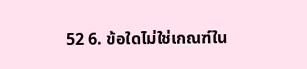52 6. ข้อใดไม่ใช่เกณฑ์ใน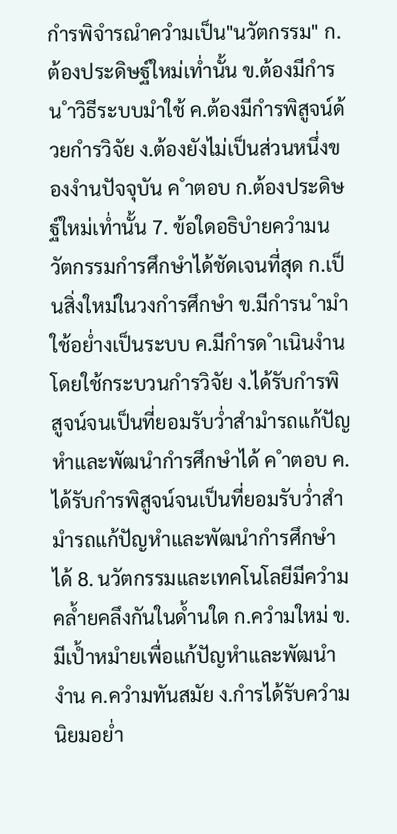กำรพิจำรณำควำมเป็น"นวัตกรรม" ก.ต้องประดิษฐ์ใหม่เท่ำนั้น ข.ต้องมีกำรน ำวิธีระบบมำใช้ ค.ต้องมีกำรพิสูจน์ด้วยกำรวิจัย ง.ต้องยังไม่เป็นส่วนหนึ่งของงำนปัจจุบัน ค ำตอบ ก.ต้องประดิษฐ์ใหม่เท่ำนั้น 7. ข้อใดอธิบำยควำมนวัตกรรมกำรศึกษำได้ชัดเจนที่สุด ก.เป็นสิ่งใหม่ในวงกำรศึกษำ ข.มีกำรน ำมำใช้อย่ำงเป็นระบบ ค.มีกำรด ำเนินงำนโดยใช้กระบวนกำรวิจัย ง.ได้รับกำรพิสูจน์จนเป็นที่ยอมรับว่ำสำมำรถแก้ปัญหำและพัฒนำกำรศึกษำได้ ค ำตอบ ค.ได้รับกำรพิสูจน์จนเป็นที่ยอมรับว่ำสำมำรถแก้ปัญหำและพัฒนำกำรศึกษำได้ 8. นวัตกรรมและเทคโนโลยีมีควำมคล้ำยคลึงกันในด้ำนใด ก.ควำมใหม่ ข.มีเป้ำหมำยเพื่อแก้ปัญหำและพัฒนำงำน ค.ควำมทันสมัย ง.กำรได้รับควำมนิยมอย่ำ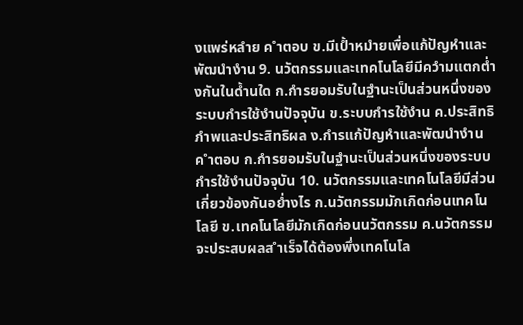งแพร่หลำย ค ำตอบ ข.มีเป้ำหมำยเพื่อแก้ปัญหำและพัฒนำงำน 9. นวัตกรรมและเทคโนโลยีมีควำมแตกต่ำงกันในด้ำนใด ก.กำรยอมรับในฐำนะเป็นส่วนหนึ่งของระบบกำรใช้งำนปัจจุบัน ข.ระบบกำรใช้งำน ค.ประสิทธิภำพและประสิทธิผล ง.กำรแก้ปัญหำและพัฒนำงำน ค ำตอบ ก.กำรยอมรับในฐำนะเป็นส่วนหนึ่งของระบบกำรใช้งำนปัจจุบัน 10. นวัตกรรมและเทคโนโลยีมีส่วนเกี่ยวข้องกันอย่ำงไร ก.นวัตกรรมมักเกิดก่อนเทคโนโลยี ข.เทคโนโลยีมักเกิดก่อนนวัตกรรม ค.นวัตกรรมจะประสบผลส ำเร็จได้ต้องพึ่งเทคโนโล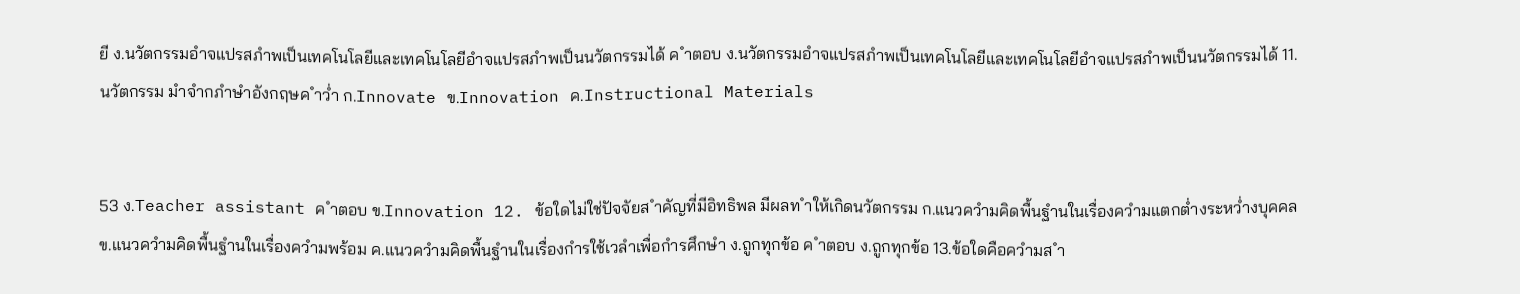ยี ง.นวัตกรรมอำจแปรสภำพเป็นเทคโนโลยีและเทคโนโลยีอำจแปรสภำพเป็นนวัตกรรมได้ ค ำตอบ ง.นวัตกรรมอำจแปรสภำพเป็นเทคโนโลยีและเทคโนโลยีอำจแปรสภำพเป็นนวัตกรรมได้ 11. นวัตกรรม มำจำกภำษำอังกฤษค ำว่ำ ก.Innovate ข.Innovation ค.Instructional Materials


53 ง.Teacher assistant ค ำตอบ ข.Innovation 12. ข้อใดไม่ใช่ปัจจัยส ำคัญที่มีอิทธิพล มีผลท ำให้เกิดนวัตกรรม ก.แนวควำมคิดพื้นฐำนในเรื่องควำมแตกต่ำงระหว่ำงบุคคล ข.แนวควำมคิดพื้นฐำนในเรื่องควำมพร้อม ค.แนวควำมคิดพื้นฐำนในเรื่องกำรใช้เวลำเพื่อกำรศึกษำ ง.ถูกทุกข้อ ค ำตอบ ง.ถูกทุกข้อ 13.ข้อใดคือควำมส ำ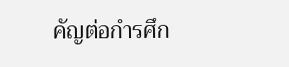คัญต่อกำรศึก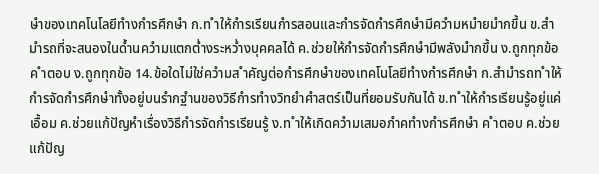ษำของเทคโนโลยีทำงกำรศึกษำ ก.ท ำให้กำรเรียนกำรสอนและกำรจัดกำรศึกษำมีควำมหมำยมำกขึ้น ข.สำมำรถที่จะสนองในด้ำนควำมแตกต่ำงระหว่ำงบุคคลได้ ค.ช่วยให้กำรจัดกำรศึกษำมีพลังมำกขึ้น ง.ถูกทุกข้อ ค ำตอบ ง.ถูกทุกข้อ 14.ข้อใดไม่ใช่ควำมส ำคัญต่อกำรศึกษำของเทคโนโลยีทำงกำรศึกษำ ก.สำมำรถท ำให้กำรจัดกำรศึกษำทั้งอยู่บนรำกฐำนของวิธีกำรทำงวิทยำศำสตร์เป็นที่ยอมรับกันได้ ข.ท ำให้กำรเรียนรู้อยู่แค่เอื้อม ค.ช่วยแก้ปัญหำเรื่องวิธีกำรจัดกำรเรียนรู้ ง.ท ำให้เกิดควำมเสมอภำคทำงกำรศึกษำ ค ำตอบ ค.ช่วยแก้ปัญ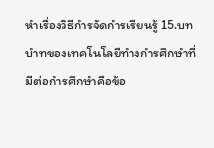หำเรื่องวิธีกำรจัดกำรเรียนรู้ 15.บทบำทของเทคโนโลยีทำงกำรศึกษำที่มีต่อกำรศึกษำคือข้อ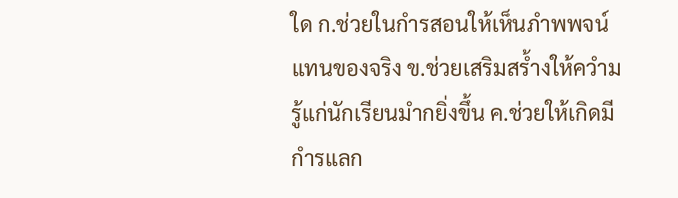ใด ก.ช่วยในกำรสอนให้เห็นภำพพจน์แทนของจริง ข.ช่วยเสริมสร้ำงให้ควำมรู้แก่นักเรียนมำกยิ่งขึ้น ค.ช่วยให้เกิดมีกำรแลก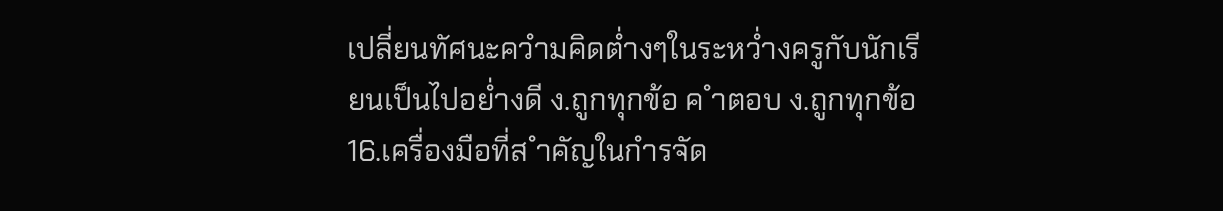เปลี่ยนทัศนะควำมคิดต่ำงๆในระหว่ำงครูกับนักเรียนเป็นไปอย่ำงดี ง.ถูกทุกข้อ ค ำตอบ ง.ถูกทุกข้อ 16.เครื่องมือที่ส ำคัญในกำรจัด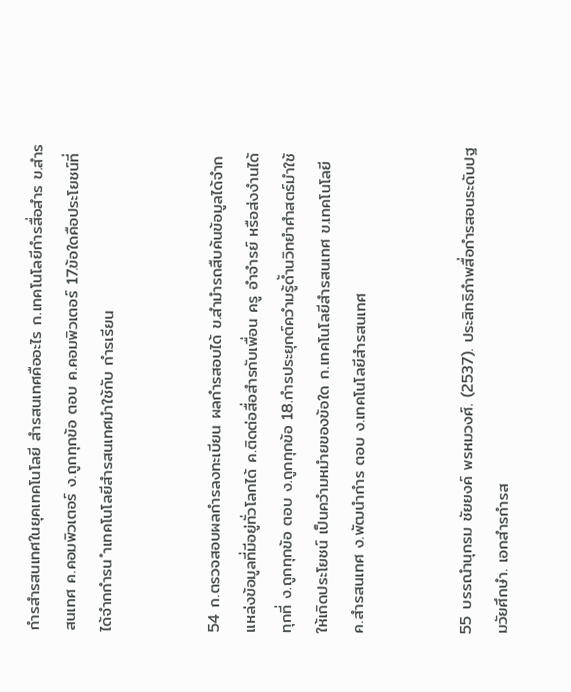กำรสำรสนเทศในยุคเทคโนโลยี สำรสนเทศคืออะไร ก.เทคโนโลยีกำรสื่อสำร ข.สำรสนเทศ ค.คอมพิวเตอร์ ง.ถูกทุกข้อ ตอบ ค.คอมพิวเตอร์ 17.ข้อใดคือประโยชน์ที่ได้จำกกำรน ำเทคโนโลยีสำรสนเทศมำใช้กับ กำรเรียน


54 ก.ตรวจสอบผลกำรลงทะเบียน ผลกำรสอบได้ ข.สำมำรถสืบค้นข้อมูลได้จำกแหล่งข้อมูลที่มีอยู่ทั่วโลกได้ ค.ติดต่อสื่อสำรกับเพื่อน ครู อำจำรย์ หรือส่งงำนได้ทุกที่ ง.ถูกทุกข้อ ตอบ ง.ถูกทุกข้อ 18.กำรประยุกต์ควำมรู้ด้ำนวิทยำศำสตร์มำใช้ให้เกิดประโยชน์ เป็นควำมหมำยของข้อใด ก.เทคโนโลยีสำรสนเทศ ข.เทคโนโลยี ค.สำรสนเทศ ง.พัฒนำกำร ตอบ ง.เทคโนโลยีสำรสนเทศ


55 บรรณำนุกรม ชัยยงค์ พรหมวงศ์. (2537). ประสิทธิภำพสื่อกำรสอนระดับปฐมวัยศึกษำ. เอกสำรกำรส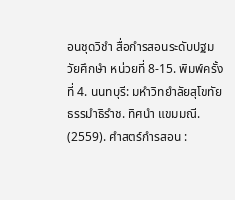อนชุดวิชำ สื่อกำรสอนระดับปฐมวัยศึกษำ หน่วยที่ 8-15. พิมพ์ครั้งที่ 4. นนทบุรี: มหำวิทยำลัยสุโขทัย ธรรมำธิรำช. ทิศนำ แขมมณี. (2559). ศำสตร์กำรสอน :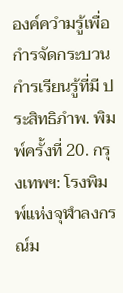องค์ควำมรู้เพื่อกำรจัดกระบวนกำรเรียนรู้ที่มี ประสิทธิภำพ. พิมพ์ครั้งที่ 20. กรุงเทพฯ: โรงพิมพ์แห่งจุฬำลงกรณ์ม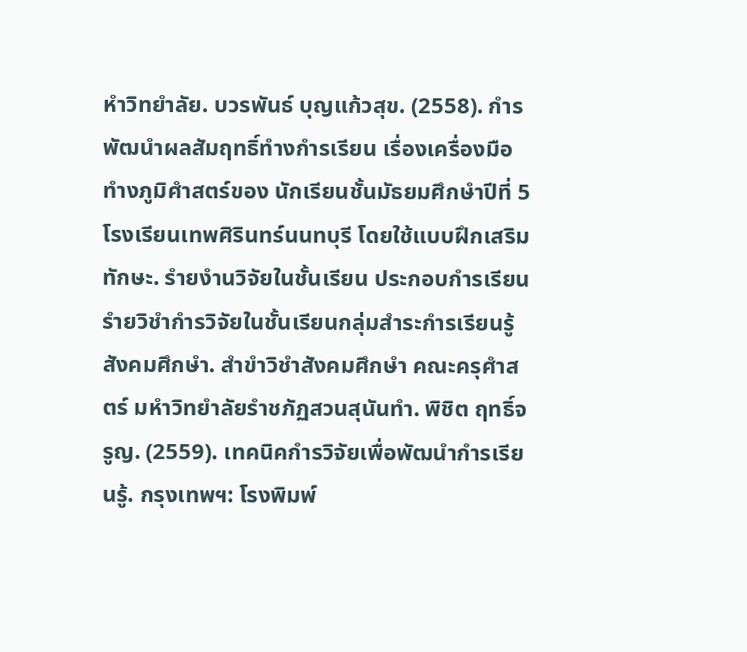หำวิทยำลัย. บวรพันธ์ บุญแก้วสุข. (2558). กำรพัฒนำผลสัมฤทธิ์ทำงกำรเรียน เรื่องเครื่องมือทำงภูมิศำสตร์ของ นักเรียนชั้นมัธยมศึกษำปีที่ 5 โรงเรียนเทพศิรินทร์นนทบุรี โดยใช้แบบฝึกเสริมทักษะ. รำยงำนวิจัยในชั้นเรียน ประกอบกำรเรียนรำยวิชำกำรวิจัยในชั้นเรียนกลุ่มสำระกำรเรียนรู้ สังคมศึกษำ. สำขำวิชำสังคมศึกษำ คณะครุศำสตร์ มหำวิทยำลัยรำชภัฏสวนสุนันทำ. พิชิต ฤทธิ์จรูญ. (2559). เทคนิคกำรวิจัยเพื่อพัฒนำกำรเรียนรู้. กรุงเทพฯ: โรงพิมพ์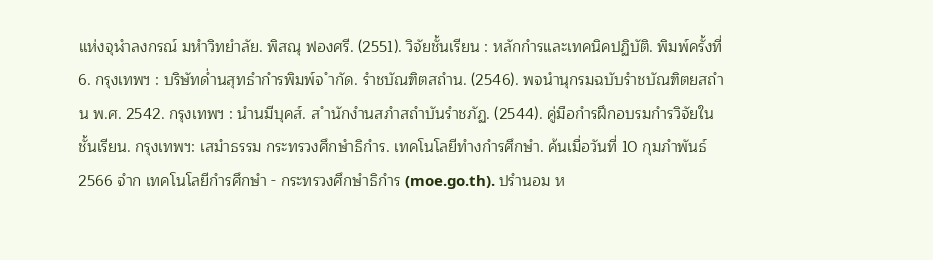แห่งจุฬำลงกรณ์ มหำวิทยำลัย. พิสณุ ฟองศรี. (2551). วิจัยชั้นเรียน : หลักกำรและเทคนิคปฏิบัติ. พิมพ์ครั้งที่ 6. กรุงเทพฯ : บริษัทด่ำนสุทธำกำรพิมพ์จ ำกัด. รำชบัณฑิตสถำน. (2546). พจนำนุกรมฉบับรำชบัณฑิตยสถำน พ.ศ. 2542. กรุงเทพฯ : นำนมีบุคส์. ส ำนักงำนสภำสถำบันรำชภัฏ. (2544). คู่มือกำรฝึกอบรมกำรวิจัยในชั้นเรียน. กรุงเทพฯ: เสมำธรรม กระทรวงศึกษำธิกำร. เทคโนโลยีทำงกำรศึกษำ. ค้นเมื่อวันที่ 10 กุมภำพันธ์ 2566 จำก เทคโนโลยีกำรศึกษำ - กระทรวงศึกษำธิกำร (moe.go.th). ปรำนอม ห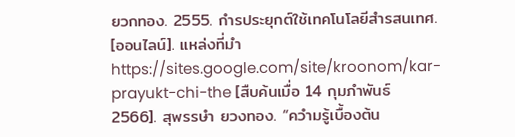ยวกทอง. 2555. กำรประยุกต์ใช้เทคโนโลยีสำรสนเทศ. [ออนไลน์]. แหล่งที่มำ https://sites.google.com/site/kroonom/kar-prayukt-chi-the [สืบค้นเมื่อ 14 กุมภำพันธ์ 2566]. สุพรรษำ ยวงทอง. “ควำมรู้เบื้องต้น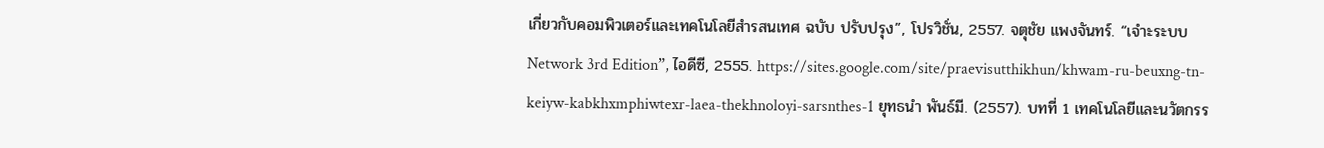เกี่ยวกับคอมพิวเตอร์และเทคโนโลยีสำรสนเทศ ฉบับ ปรับปรุง”, โปรวิชั่น, 2557. จตุชัย แพงจันทร์. “เจำะระบบ Network 3rd Edition”, ไอดีซี, 2555. https://sites.google.com/site/praevisutthikhun/khwam-ru-beuxng-tn-keiyw-kabkhxmphiwtexr-laea-thekhnoloyi-sarsnthes-1 ยุทธนำ พันธ์มี. (2557). บทที่ 1 เทคโนโลยีและนวัตกรร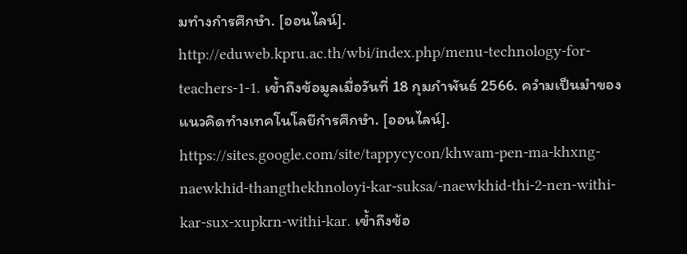มทำงกำรศึกษำ. [ออนไลน์]. http://eduweb.kpru.ac.th/wbi/index.php/menu-technology-for-teachers-1-1. เข้ำถึงข้อมูลเมื่อวันที่ 18 กุมภำพันธ์ 2566. ควำมเป็นมำของแนวคิดทำงเทคโนโลยีกำรศึกษำ. [ออนไลน์]. https://sites.google.com/site/tappycycon/khwam-pen-ma-khxng-naewkhid-thangthekhnoloyi-kar-suksa/-naewkhid-thi-2-nen-withi-kar-sux-xupkrn-withi-kar. เข้ำถึงข้อ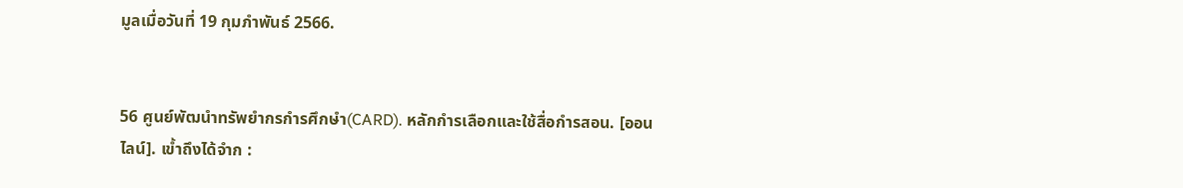มูลเมื่อวันที่ 19 กุมภำพันธ์ 2566.


56 ศูนย์พัฒนำทรัพยำกรกำรศึกษำ(CARD). หลักกำรเลือกและใช้สื่อกำรสอน. [ออนไลน์]. เข้ำถึงได้จำก :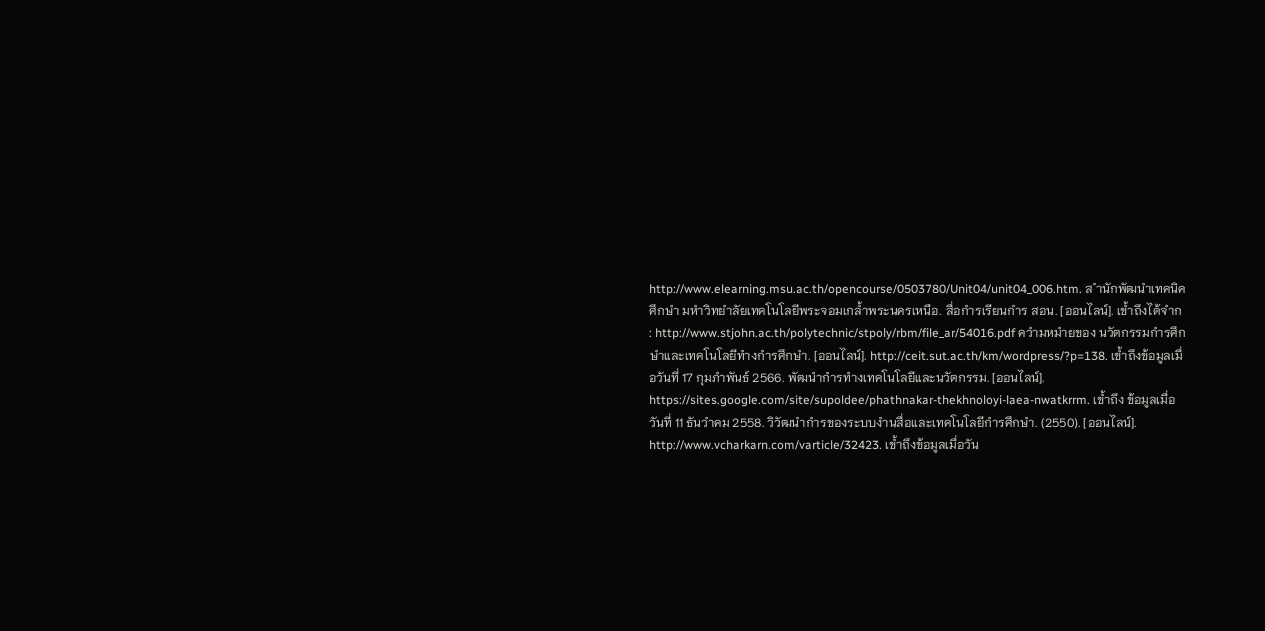http://www.elearning.msu.ac.th/opencourse/0503780/Unit04/unit04_006.htm. ส ำนักพัฒนำเทคนิคศึกษำ มหำวิทยำลัยเทคโนโลยีพระจอมเกล้ำพระนครเหนือ. สื่อกำรเรียนกำร สอน. [ออนไลน์]. เข้ำถึงได้จำก : http://www.stjohn.ac.th/polytechnic/stpoly/rbm/file_ar/54016.pdf ควำมหมำยของ นวัตกรรมกำรศึกษำและเทคโนโลยีทำงกำรศึกษำ. [ออนไลน์]. http://ceit.sut.ac.th/km/wordpress/?p=138. เข้ำถึงข้อมูลเมื่อวันที่ 17 กุมภำพันธ์ 2566. พัฒนำกำรทำงเทคโนโลยีและนวัตกรรม. [ออนไลน์]. https://sites.google.com/site/supoldee/phathnakar-thekhnoloyi-laea-nwatkrrm. เข้ำถึง ข้อมูลเมื่อวันที่ 11 ธันวำคม 2558. วิวัฒนำกำรของระบบงำนสื่อและเทคโนโลยีกำรศึกษำ. (2550). [ออนไลน์]. http://www.vcharkarn.com/varticle/32423. เข้ำถึงข้อมูลเมื่อวัน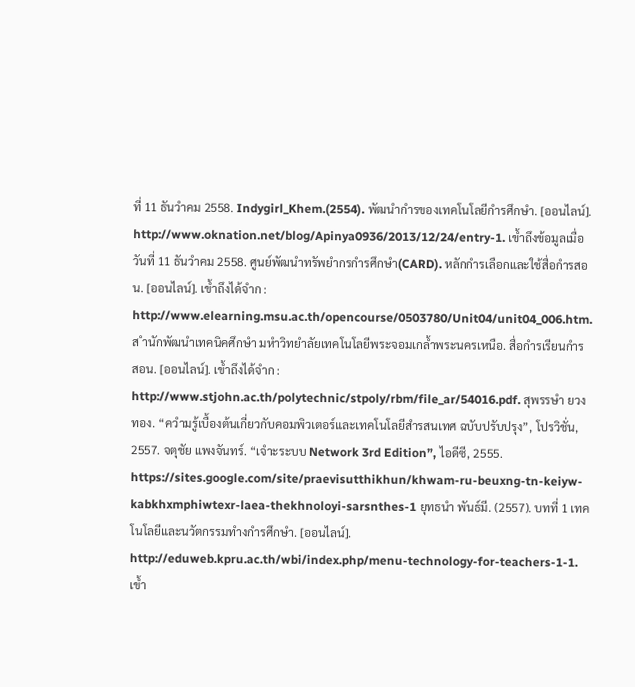ที่ 11 ธันวำคม 2558. Indygirl_Khem.(2554). พัฒนำกำรของเทคโนโลยีกำรศึกษำ. [ออนไลน์]. http://www.oknation.net/blog/Apinya0936/2013/12/24/entry-1. เข้ำถึงข้อมูลเมื่อวันที่ 11 ธันวำคม 2558. ศูนย์พัฒนำทรัพยำกรกำรศึกษำ(CARD). หลักกำรเลือกและใช้สื่อกำรสอน. [ออนไลน์]. เข้ำถึงได้จำก : http://www.elearning.msu.ac.th/opencourse/0503780/Unit04/unit04_006.htm. ส ำนักพัฒนำเทคนิคศึกษำ มหำวิทยำลัยเทคโนโลยีพระจอมเกล้ำพระนครเหนือ. สื่อกำรเรียนกำร สอน. [ออนไลน์]. เข้ำถึงได้จำก : http://www.stjohn.ac.th/polytechnic/stpoly/rbm/file_ar/54016.pdf. สุพรรษำ ยวงทอง. “ควำมรู้เบื้องต้นเกี่ยวกับคอมพิวเตอร์และเทคโนโลยีสำรสนเทศ ฉบับปรับปรุง”, โปรวิชั่น, 2557. จตุชัย แพงจันทร์. “เจำะระบบ Network 3rd Edition”, ไอดีซี, 2555. https://sites.google.com/site/praevisutthikhun/khwam-ru-beuxng-tn-keiyw-kabkhxmphiwtexr-laea-thekhnoloyi-sarsnthes-1 ยุทธนำ พันธ์มี. (2557). บทที่ 1 เทคโนโลยีและนวัตกรรมทำงกำรศึกษำ. [ออนไลน์]. http://eduweb.kpru.ac.th/wbi/index.php/menu-technology-for-teachers-1-1. เข้ำ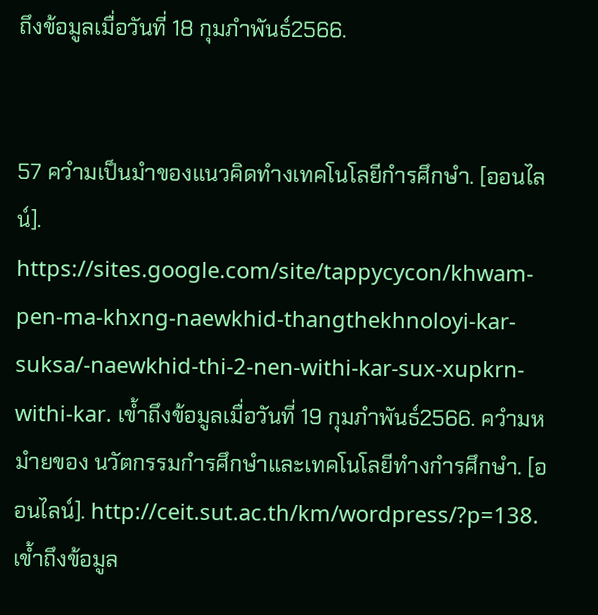ถึงข้อมูลเมื่อวันที่ 18 กุมภำพันธ์2566.


57 ควำมเป็นมำของแนวคิดทำงเทคโนโลยีกำรศึกษำ. [ออนไลน์]. https://sites.google.com/site/tappycycon/khwam-pen-ma-khxng-naewkhid-thangthekhnoloyi-kar-suksa/-naewkhid-thi-2-nen-withi-kar-sux-xupkrn-withi-kar. เข้ำถึงข้อมูลเมื่อวันที่ 19 กุมภำพันธ์2566. ควำมหมำยของ นวัตกรรมกำรศึกษำและเทคโนโลยีทำงกำรศึกษำ. [ออนไลน์]. http://ceit.sut.ac.th/km/wordpress/?p=138. เข้ำถึงข้อมูล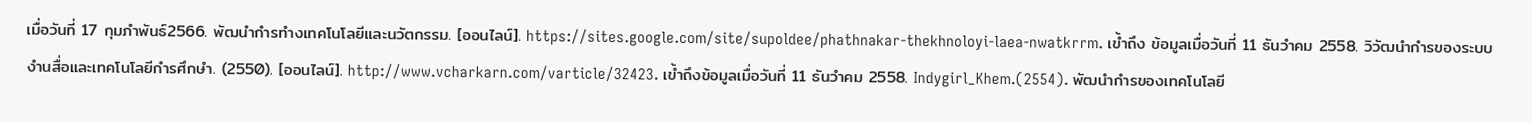เมื่อวันที่ 17 กุมภำพันธ์2566. พัฒนำกำรทำงเทคโนโลยีและนวัตกรรม. [ออนไลน์]. https://sites.google.com/site/supoldee/phathnakar-thekhnoloyi-laea-nwatkrrm. เข้ำถึง ข้อมูลเมื่อวันที่ 11 ธันวำคม 2558. วิวัฒนำกำรของระบบงำนสื่อและเทคโนโลยีกำรศึกษำ. (2550). [ออนไลน์]. http://www.vcharkarn.com/varticle/32423. เข้ำถึงข้อมูลเมื่อวันที่ 11 ธันวำคม 2558. Indygirl_Khem.(2554). พัฒนำกำรของเทคโนโลยี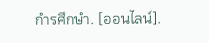กำรศึกษำ. [ออนไลน์].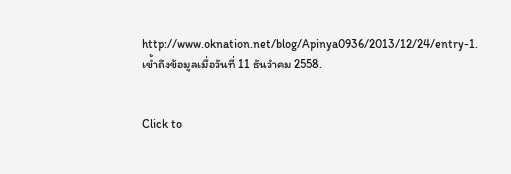http://www.oknation.net/blog/Apinya0936/2013/12/24/entry-1. เข้ำถึงข้อมูลเมื่อวันที่ 11 ธันวำคม 2558.


Click to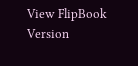View FlipBook Version